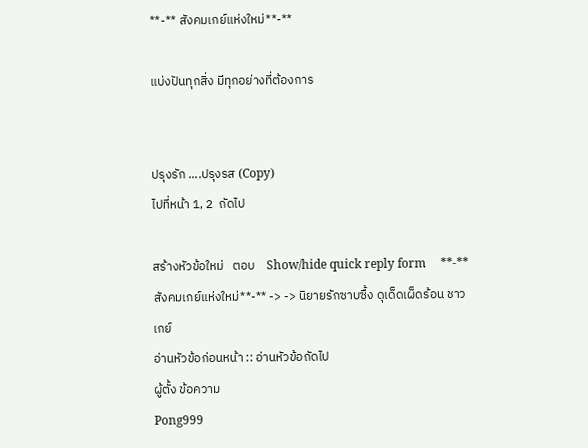**-** สังคมเกย์แห่งใหม่**-**

แบ่งปันทุกสิ่ง มีทุกอย่างที่ต้องการ


ปรุงรัก ....ปรุงรส (Copy)
ไปที่หน้า 1, 2  ถัดไป

สร้างหัวข้อใหม่   ตอบ    Show/hide quick reply form     **-** สังคมเกย์แห่งใหม่**-** -> -> นิยายรักซาบซื้ง ดุเด็ดเผ็ดร้อน ชาวเกย์
อ่านหัวข้อก่อนหน้า :: อ่านหัวข้อถัดไป
ผู้ตั้ง ข้อความ
Pong999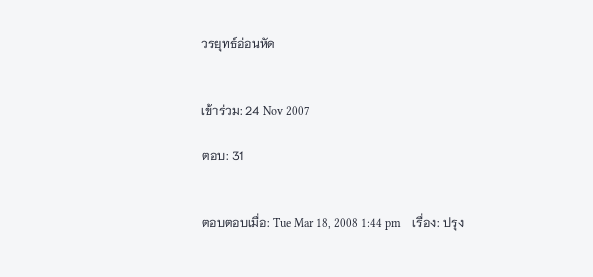วรยุทธ์อ่อนหัด


เข้าร่วม: 24 Nov 2007

ตอบ: 31


ตอบตอบเมื่อ: Tue Mar 18, 2008 1:44 pm    เรื่อง: ปรุง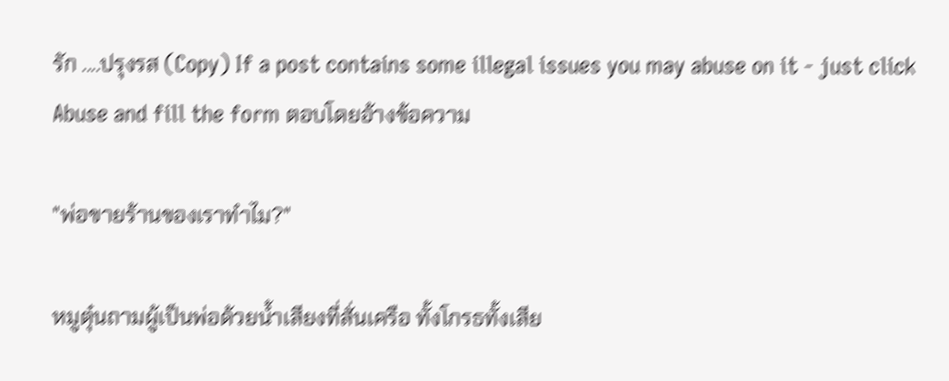รัก ....ปรุงรส (Copy) If a post contains some illegal issues you may abuse on it - just click Abuse and fill the form ตอบโดยอ้างข้อความ

"พ่อขายร้านของเราทำไม?"

หมูตุ๋นถามผู้เป็นพ่อด้วยน้ำเสียงที่สั่นเครือ ทั้งโกรธทั้งเสีย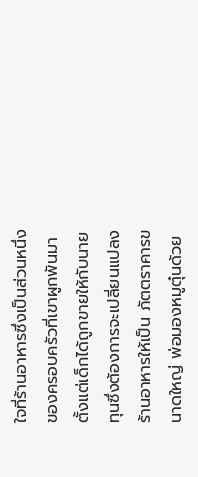ใจที่ร้านอาหารซึ่งเป็นส่วนหนึ่งของครอบครัวที่เขาผูกพันมาตั้งแต่เด็กได้ถูกขายให้กับนายทุนซึ่งต้องการจะเปลี่ยนแปลงร้านอาหารให้เป็น ภัตตราคารขนาดใหญ่ พ่อมองหมูตุ๋นด้วย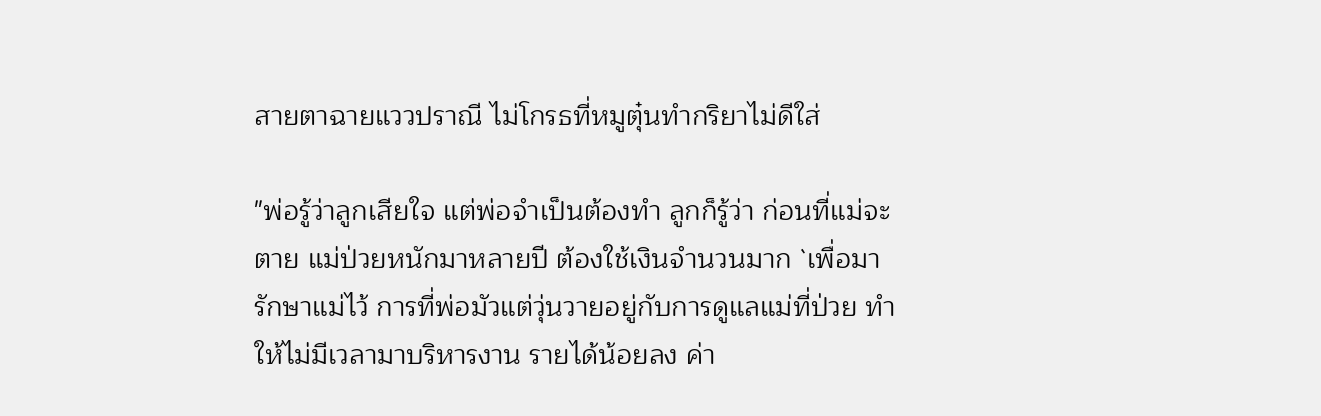สายตาฉายแววปราณี ไม่โกรธที่หมูตุ๋นทำกริยาไม่ดีใส่

"พ่อรู้ว่าลูกเสียใจ แต่พ่อจำเป็นต้องทำ ลูกก็รู้ว่า ก่อนที่แม่จะตาย แม่ป่วยหนักมาหลายปี ต้องใช้เงินจำนวนมาก `เพื่อมารักษาแม่ไว้ การที่พ่อมัวแต่วุ่นวายอยู่กับการดูแลแม่ที่ป่วย ทำให้ไม่มีเวลามาบริหารงาน รายได้น้อยลง ค่า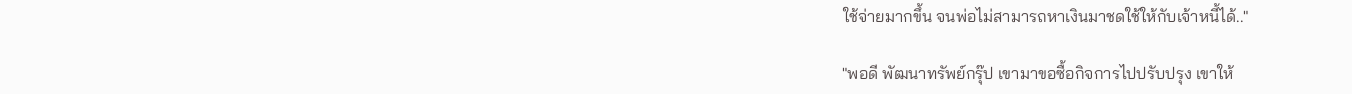ใช้จ่ายมากขึ้น จนพ่อไม่สามารถหาเงินมาชดใช้ให้กับเจ้าหนี้ได้.."

"พอดี พัฒนาทรัพย์กรุ๊ป เขามาขอซื้อกิจการไปปรับปรุง เขาให้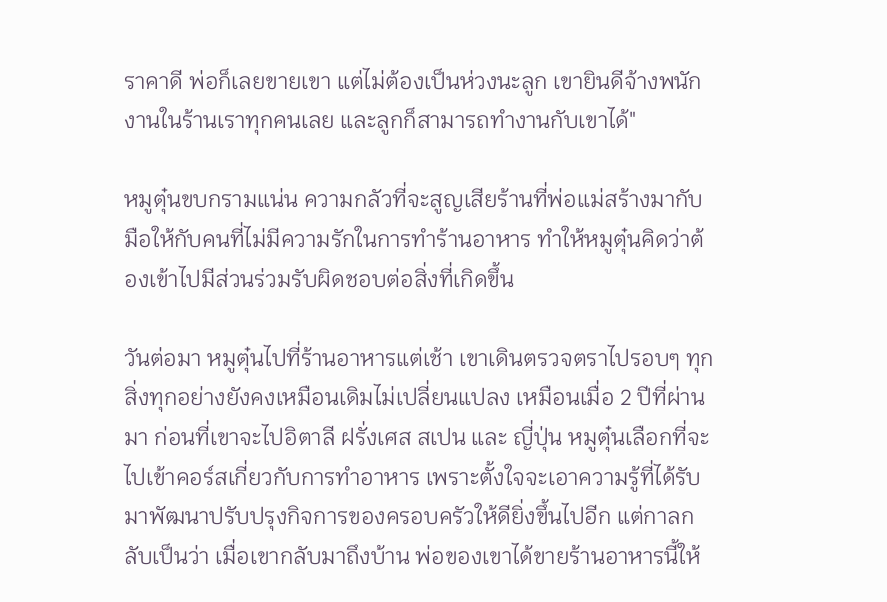ราคาดี พ่อก็เลยขายเขา แต่ไม่ต้องเป็นห่วงนะลูก เขายินดีจ้างพนักงานในร้านเราทุกคนเลย และลูกก็สามารถทำงานกับเขาได้"

หมูตุ๋นขบกรามแน่น ความกลัวที่จะสูญเสียร้านที่พ่อแม่สร้างมากับมือให้กับคนที่ไม่มีความรักในการทำร้านอาหาร ทำให้หมูตุ๋นคิดว่าต้องเข้าไปมีส่วนร่วมรับผิดชอบต่อสิ่งที่เกิดขึ้น

วันต่อมา หมูตุ๋นไปที่ร้านอาหารแต่เช้า เขาเดินตรวจตราไปรอบๆ ทุกสิ่งทุกอย่างยังคงเหมือนเดิมไม่เปลี่ยนแปลง เหมือนเมื่อ 2 ปีที่ผ่านมา ก่อนที่เขาจะไปอิตาลี ฝรั่งเศส สเปน และ ญี่ปุ่น หมูตุ๋นเลือกที่จะไปเข้าคอร์สเกี่ยวกับการทำอาหาร เพราะตั้งใจจะเอาความรู้ที่ได้รับมาพัฒนาปรับปรุงกิจการของครอบครัวให้ดียิ่งขึ้นไปอีก แต่กาลกลับเป็นว่า เมื่อเขากลับมาถึงบ้าน พ่อของเขาได้ขายร้านอาหารนี้ให้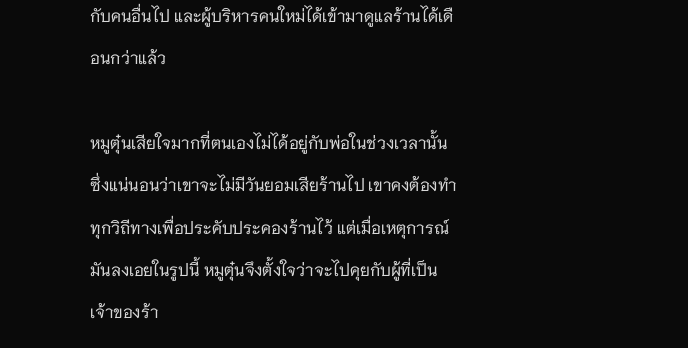กับคนอื่นไป และผู้บริหารคนใหม่ได้เข้ามาดูแลร้านได้เดือนกว่าแล้ว

หมูตุ๋นเสียใจมากที่ตนเองไม่ได้อยู่กับพ่อในช่วงเวลานั้น ซึ่งแน่นอนว่าเขาจะไม่มีวันยอมเสียร้านไป เขาคงต้องทำทุกวิถีทางเพื่อประคับประคองร้านไว้ แต่เมื่อเหตุการณ์มันลงเอยในรูปนี้ หมูตุ๋นจึงตั้งใจว่าจะไปคุยกับผู้ที่เป็นเจ้าของร้า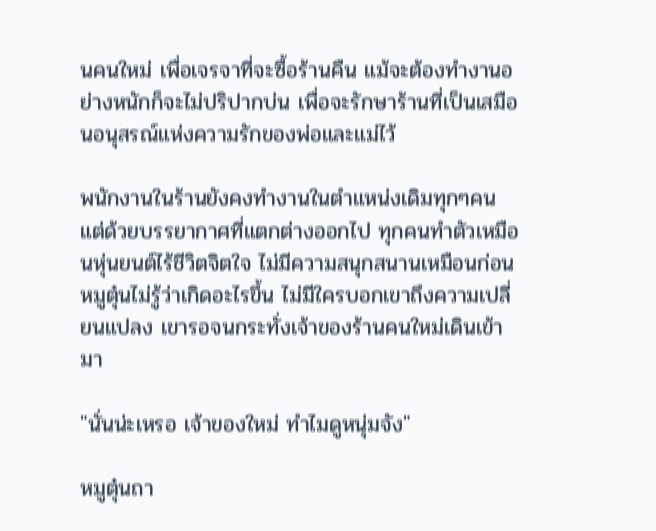นคนใหม่ เพื่อเจรจาที่จะซื้อร้านคืน แม้จะต้องทำงานอย่างหนักก็จะไม่ปริปากบ่น เพื่อจะรักษาร้านที่เป็นเสมือนอนุสรณ์แห่งความรักของพ่อและแม่ไว้

พนักงานในร้านยังคงทำงานในตำแหน่งเดิมทุกๆคน แต่ด้วยบรรยากาศที่แตกต่างออกไป ทุกคนทำตัวเหมือนหุ่นยนต์ไร้ชีวิตจิตใจ ไม่มีความสนุกสนานเหมือนก่อน หมูตุ๋นไม่รู้ว่าเกิดอะไรขึ้น ไม่มีใครบอกเขาถึงความเปลี่ยนแปลง เขารอจนกระทั่งเจ้าของร้านคนใหม่เดินเข้ามา

"นั่นน่ะเหรอ เจ้าของใหม่ ทำไมดูหนุ่มจัง"

หมูตุ๋นถา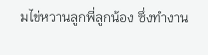มไข่หวานลูกพี่ลูกน้อง ซึ่งทำงาน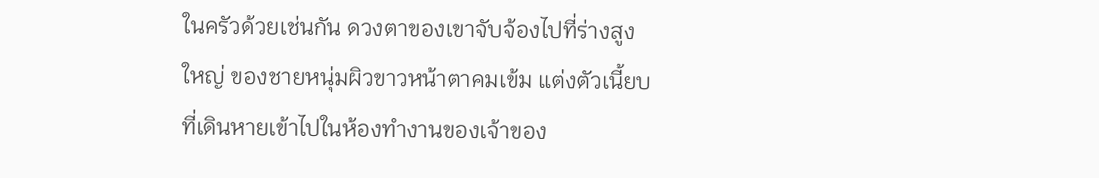ในครัวด้วยเช่นกัน ดวงตาของเขาจับจ้องไปที่ร่างสูงใหญ่ ของชายหนุ่มผิวขาวหน้าตาคมเข้ม แต่งตัวเนี้ยบที่เดินหายเข้าไปในห้องทำงานของเจ้าของ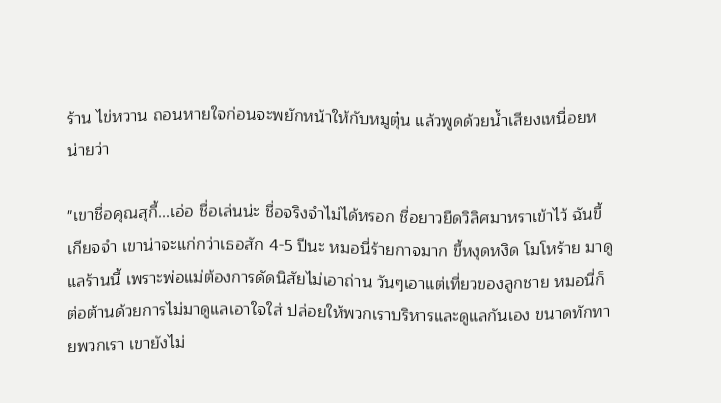ร้าน ไข่หวาน ถอนหายใจก่อนจะพยักหน้าให้กับหมูตุ๋น แล้วพูดด้วยน้ำเสียงเหนื่อยหน่ายว่า

"เขาชื่อคุณสุกี้...เอ่อ ชื่อเล่นน่ะ ชื่อจริงจำไม่ได้หรอก ชื่อยาวยืดวิลิศมาหราเข้าไว้ ฉันขี้เกียจจำ เขาน่าจะแก่กว่าเธอสัก 4-5 ปีนะ หมอนี่ร้ายกาจมาก ขี้หงุดหงิด โมโหร้าย มาดูแลร้านนี้ เพราะพ่อแม่ต้องการดัดนิสัยไม่เอาถ่าน วันๆเอาแต่เที่ยวของลูกชาย หมอนี่ก็ต่อต้านด้วยการไม่มาดูแลเอาใจใส่ ปล่อยให้พวกเราบริหารและดูแลกันเอง ขนาดทักทายพวกเรา เขายังไม่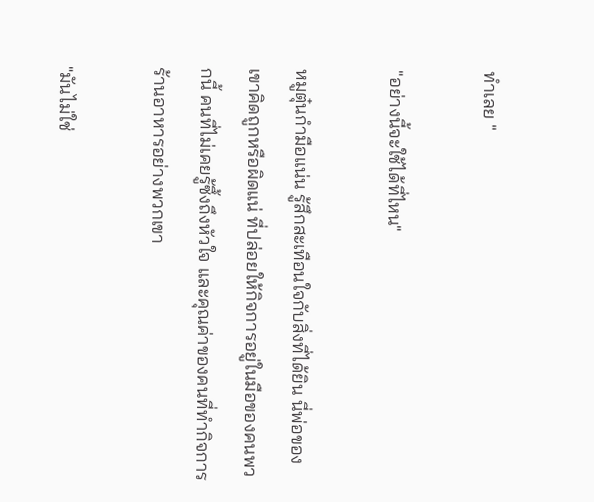ทำเลย "

"อย่างนี้จะใช้ได้ที่ไหน"

หมูตุ๋นกำมือแน่น รู้สึกสะเทือนใจกับสิ่งที่ได้ยิน นี่พ่อของเขาคิดถูกหรือผิดแน่ ที่ปล่อยให้กิจการอยู่ในมือของคนพวกนี้ คนที่ไม่เคยรู้ซึ้งถึงหัวใจ และคุณค่าของคนที่ทำกิจการร้านอาหารอย่างพวกเขา

"มันไม่ใช่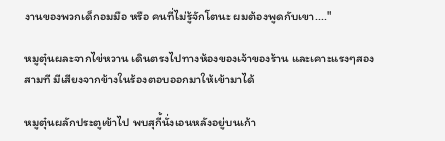งานของพวกเด็กอมมือ หรือ คนที่ไม่รู้จักโตนะ ผมต้องพูดกับเขา...."

หมูตุ๋นผละจากไข่หวาน เดินตรงไปทางห้องของเจ้าของร้าน และเคาะแรงๆสองสามที มีเสียงจากข้างในร้องตอบออกมาให้เข้ามาได้

หมูตุ๋นผลักประตูเข้าไป พบสุกี้นั่งเอนหลังอยู่บนเก้า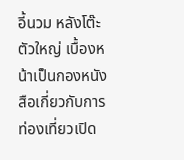อี้นวม หลังโต๊ะตัวใหญ่ เบื้องหน้าเป็นกองหนังสือเกี่ยวกับการท่องเที่ยวเปิด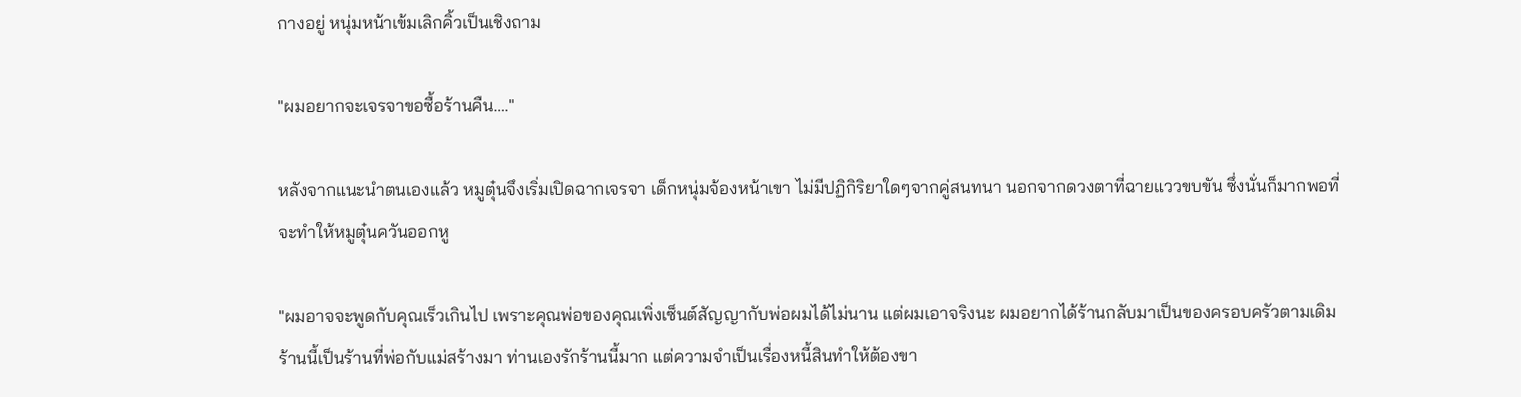กางอยู่ หนุ่มหน้าเข้มเลิกคิ้วเป็นเชิงถาม

"ผมอยากจะเจรจาขอซื้อร้านคืน…."

หลังจากแนะนำตนเองแล้ว หมูตุ๋นจึงเริ่มเปิดฉากเจรจา เด็กหนุ่มจ้องหน้าเขา ไม่มีปฏิกิริยาใดๆจากคู่สนทนา นอกจากดวงตาที่ฉายแววขบขัน ซึ่งนั่นก็มากพอที่จะทำให้หมูตุ๋นควันออกหู

"ผมอาจจะพูดกับคุณเร็วเกินไป เพราะคุณพ่อของคุณเพิ่งเซ็นต์สัญญากับพ่อผมได้ไม่นาน แต่ผมเอาจริงนะ ผมอยากได้ร้านกลับมาเป็นของครอบครัวตามเดิม ร้านนี้เป็นร้านที่พ่อกับแม่สร้างมา ท่านเองรักร้านนี้มาก แต่ความจำเป็นเรื่องหนี้สินทำให้ต้องขา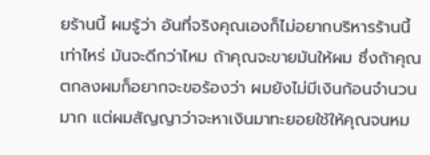ยร้านนี้ ผมรู้ว่า อันที่จริงคุณเองก็ไม่อยากบริหารร้านนี้เท่าไหร่ มันจะดีกว่าไหม ถ้าคุณจะขายมันให้ผม ซึ่งถ้าคุณตกลงผมก็อยากจะขอร้องว่า ผมยังไม่มีเงินก้อนจำนวนมาก แต่ผมสัญญาว่าจะหาเงินมาทะยอยใช้ให้คุณจนหม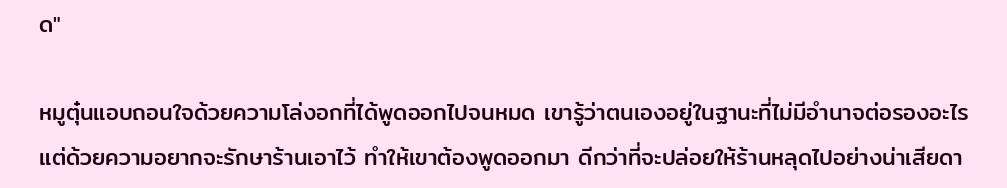ด"

หมูตุ๋นแอบถอนใจด้วยความโล่งอกที่ได้พูดออกไปจนหมด เขารู้ว่าตนเองอยู่ในฐานะที่ไม่มีอำนาจต่อรองอะไร แต่ด้วยความอยากจะรักษาร้านเอาไว้ ทำให้เขาต้องพูดออกมา ดีกว่าที่จะปล่อยให้ร้านหลุดไปอย่างน่าเสียดา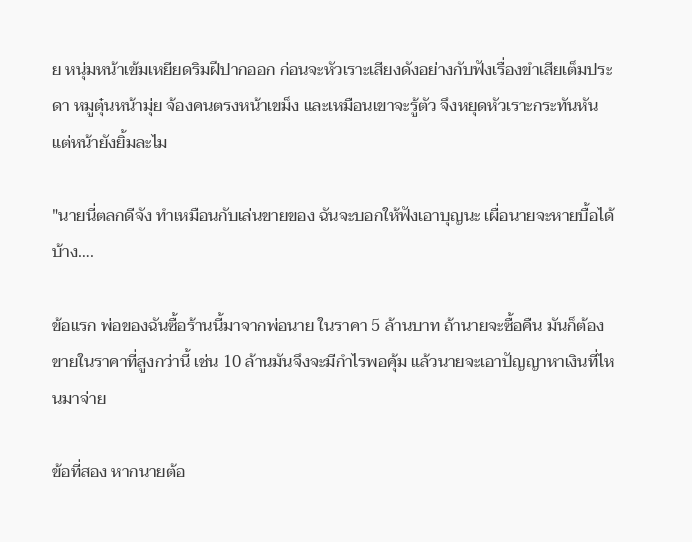ย หนุ่มหน้าเข้มเหยียดริมฝีปากออก ก่อนจะหัวเราะเสียงดังอย่างกับฟังเรื่องขำเสียเต็มประดา หมูตุ๋นหน้ามุ่ย จ้องคนตรงหน้าเขม็ง และเหมือนเขาจะรู้ตัว จึงหยุดหัวเราะกระทันหัน แต่หน้ายังยิ้มละไม

"นายนี่ตลกดีจัง ทำเหมือนกับเล่นขายของ ฉันจะบอกให้ฟังเอาบุญนะ เผื่อนายจะหายบื้อได้บ้าง….

ข้อแรก พ่อของฉันซื้อร้านนี้มาจากพ่อนาย ในราคา 5 ล้านบาท ถ้านายจะซื้อคืน มันก็ต้องขายในราคาที่สูงกว่านี้ เช่น 10 ล้านมันจึงจะมีกำไรพอคุ้ม แล้วนายจะเอาปัญญาหาเงินที่ไหนมาจ่าย

ข้อที่สอง หากนายต้อ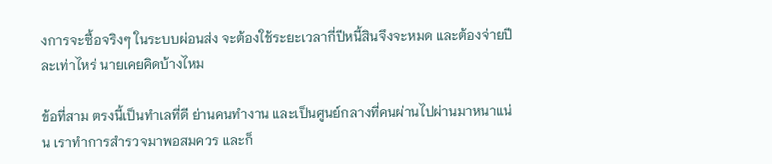งการจะซื้อจริงๆ ในระบบผ่อนส่ง จะต้องใช้ระยะเวลากี่ปีหนี้สินจึงจะหมด และต้องจ่ายปีละเท่าไหร่ นายเคยคิดบ้างไหม

ข้อที่สาม ตรงนี้เป็นทำเลที่ดี ย่านคนทำงาน และเป็นศูนย์กลางที่คนผ่านไปผ่านมาหนาแน่น เราทำการสำรวจมาพอสมควร และก็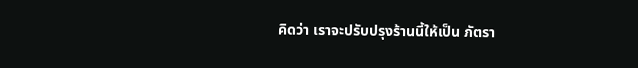คิดว่า เราจะปรับปรุงร้านนี้ให้เป็น ภัตรา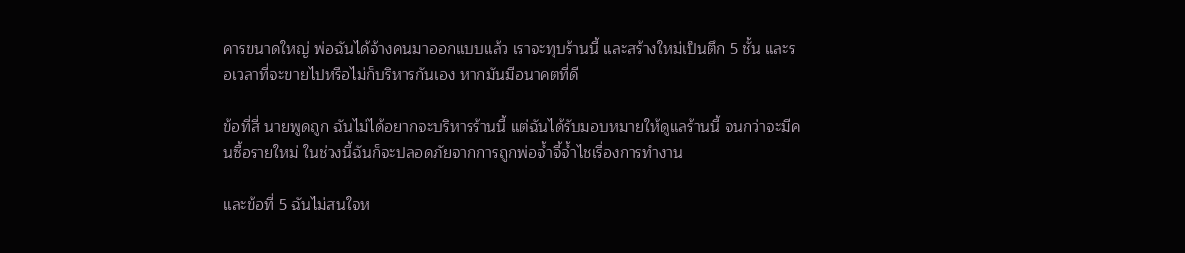คารขนาดใหญ่ พ่อฉันได้จ้างคนมาออกแบบแล้ว เราจะทุบร้านนี้ และสร้างใหม่เป็นตึก 5 ชั้น และรอเวลาที่จะขายไปหรือไม่ก็บริหารกันเอง หากมันมีอนาคตที่ดี

ข้อที่สี่ นายพูดถูก ฉันไม่ได้อยากจะบริหารร้านนี้ แต่ฉันได้รับมอบหมายให้ดูแลร้านนี้ จนกว่าจะมีคนซื้อรายใหม่ ในช่วงนี้ฉันก็จะปลอดภัยจากการถูกพ่อจ้ำจี้จ้ำไชเรื่องการทำงาน

และข้อที่ 5 ฉันไม่สนใจห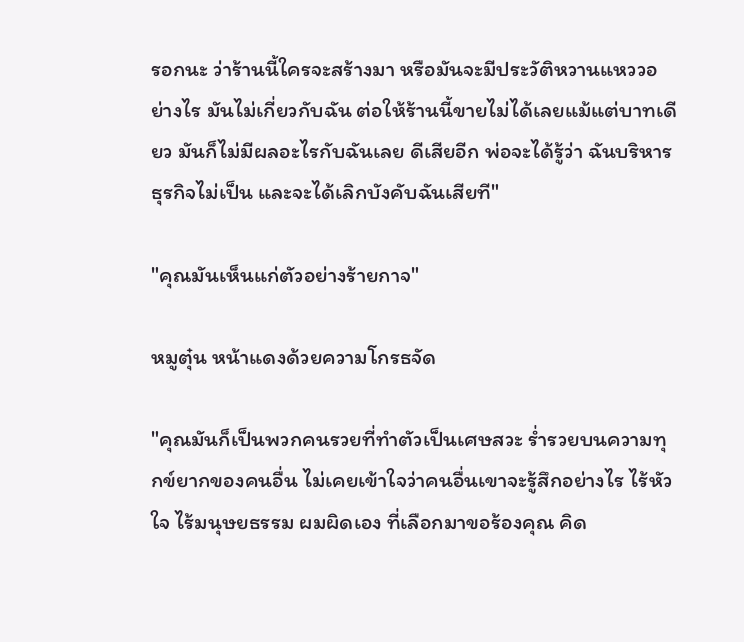รอกนะ ว่าร้านนี้ใครจะสร้างมา หรือมันจะมีประวัติหวานแหววอย่างไร มันไม่เกี่ยวกับฉัน ต่อให้ร้านนี้ขายไม่ได้เลยแม้แต่บาทเดียว มันก็ไม่มีผลอะไรกับฉันเลย ดีเสียอีก พ่อจะได้รู้ว่า ฉันบริหารธุรกิจไม่เป็น และจะได้เลิกบังคับฉันเสียที"

"คุณมันเห็นแก่ตัวอย่างร้ายกาจ"

หมูตุ๋น หน้าแดงด้วยความโกรธจัด

"คุณมันก็เป็นพวกคนรวยที่ทำตัวเป็นเศษสวะ ร่ำรวยบนความทุกข์ยากของคนอื่น ไม่เคยเข้าใจว่าคนอื่นเขาจะรู้สึกอย่างไร ไร้หัวใจ ไร้มนุษยธรรม ผมผิดเอง ที่เลือกมาขอร้องคุณ คิด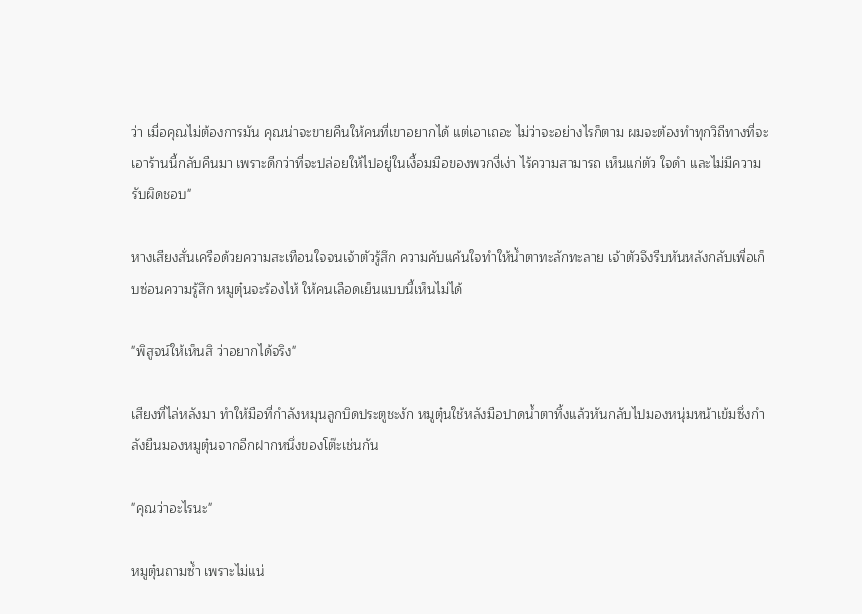ว่า เมื่อคุณไม่ต้องการมัน คุณน่าจะขายคืนให้คนที่เขาอยากได้ แต่เอาเถอะ ไม่ว่าจะอย่างไรก็ตาม ผมจะต้องทำทุกวิถีทางที่จะเอาร้านนี้กลับคืนมา เพราะดีกว่าที่จะปล่อยให้ไปอยู่ในเงื้อมมือของพวกงี่เง่า ไร้ความสามารถ เห็นแก่ตัว ใจดำ และไม่มีความรับผิดชอบ"

หางเสียงสั่นเครือด้วยความสะเทือนใจจนเจ้าตัวรู้สึก ความคับแค้นใจทำให้น้ำตาทะลักทะลาย เจ้าตัวจึงรีบหันหลังกลับเพื่อเก็บซ่อนความรู้สึก หมูตุ๋นจะร้องไห้ ให้คนเลือดเย็นแบบนี้เห็นไม่ได้

"พิสูจน์ให้เห็นสิ ว่าอยากได้จริง"

เสียงที่ไล่หลังมา ทำให้มือที่กำลังหมุนลูกบิดประตูชะงัก หมูตุ๋นใช้หลังมือปาดน้ำตาทิ้งแล้วหันกลับไปมองหนุ่มหน้าเข้มซึ่งกำลังยืนมองหมูตุ๋นจากอีกฝากหนึ่งของโต๊ะเช่นกัน

"คุณว่าอะไรนะ"

หมูตุ๋นถามซ้ำ เพราะไม่แน่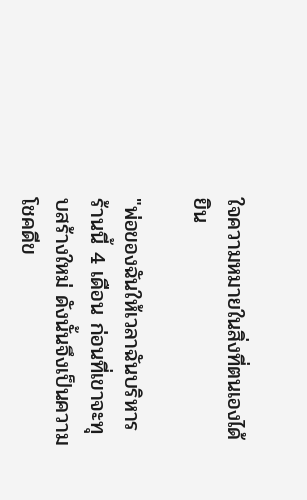ใจความหมายในสิ่งที่ตนเองได้ยิน

"พ่อของฉันให้เวลาฉันบริหารร้านนี้ 4 เดือน ก่อนที่เขาจะทุบสร้างใหม่ ดังนั้นจึงเป็นความโชคดีข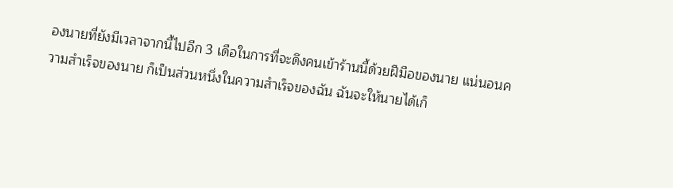องนายที่ยังมีเวลาจากนี้ไปอีก 3 เดือในการที่จะดึงคนเข้าร้านนี้ด้วยฝีมือของนาย แน่นอนความสำเร็จของนาย ก็เป็นส่วนหนึ่งในความสำเร็จของฉัน ฉันจะให้นายได้เก็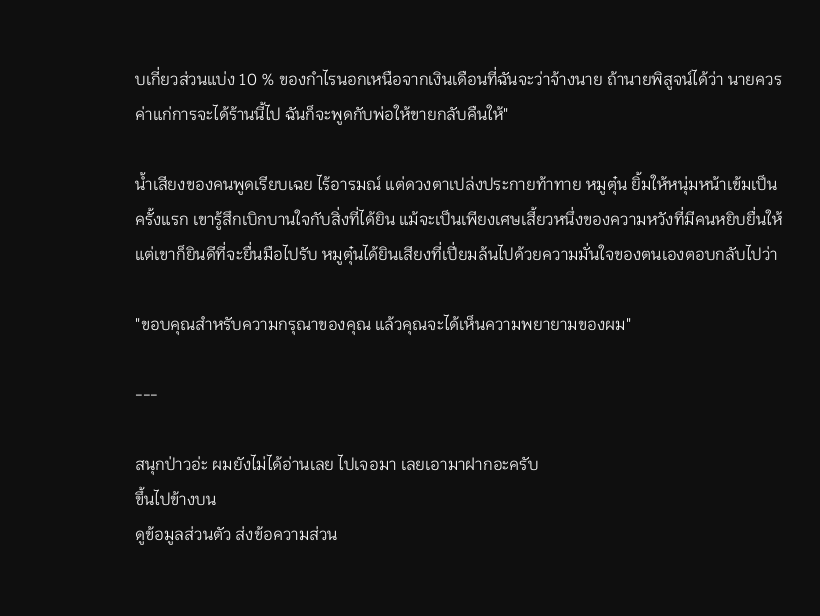บเกี่ยวส่วนแบ่ง 10 % ของกำไรนอกเหนือจากเงินเดือนที่ฉันจะว่าจ้างนาย ถ้านายพิสูจน์ได้ว่า นายควรค่าแก่การจะได้ร้านนี้ไป ฉันก็จะพูดกับพ่อให้ขายกลับคืนให้"

น้ำเสียงของคนพูดเรียบเฉย ไร้อารมณ์ แต่ดวงตาเปล่งประกายท้าทาย หมูตุ๋น ยิ้มให้หนุ่มหน้าเข้มเป็นครั้งแรก เขารู้สึกเบิกบานใจกับสิ่งที่ได้ยิน แม้จะเป็นเพียงเศษเสี้ยวหนึ่งของความหวังที่มีคนหยิบยื่นให้ แต่เขาก็ยินดีที่จะยื่นมือไปรับ หมูตุ๋นได้ยินเสียงที่เปี่ยมล้นไปด้วยความมั่นใจของตนเองตอบกลับไปว่า

"ขอบคุณสำหรับความกรุณาของคุณ แล้วคุณจะได้เห็นความพยายามของผม"

---

สนุกป่าวอ่ะ ผมยังไม่ได้อ่านเลย ไปเจอมา เลยเอามาฝากอะครับ
ขึ้นไปข้างบน
ดูข้อมูลส่วนตัว ส่งข้อความส่วน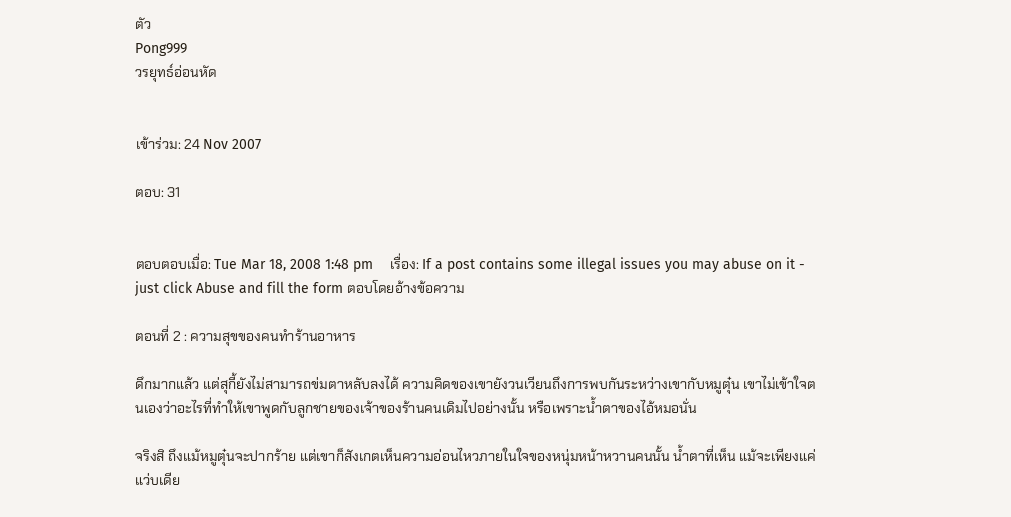ตัว
Pong999
วรยุทธ์อ่อนหัด


เข้าร่วม: 24 Nov 2007

ตอบ: 31


ตอบตอบเมื่อ: Tue Mar 18, 2008 1:48 pm    เรื่อง: If a post contains some illegal issues you may abuse on it - just click Abuse and fill the form ตอบโดยอ้างข้อความ

ตอนที่ 2 : ความสุขของคนทำร้านอาหาร

ดึกมากแล้ว แต่สุกี้ยังไม่สามารถข่มตาหลับลงได้ ความคิดของเขายังวนเวียนถึงการพบกันระหว่างเขากับหมูตุ๋น เขาไม่เข้าใจตนเองว่าอะไรที่ทำให้เขาพูดกับลูกชายของเจ้าของร้านคนเดิมไปอย่างนั้น หรือเพราะน้ำตาของไอ้หมอนั่น

จริงสิ ถึงแม้หมูตุ๋นจะปากร้าย แต่เขาก็สังเกตเห็นความอ่อนไหวภายในใจของหนุ่มหน้าหวานคนนั้น น้ำตาที่เห็น แม้จะเพียงแค่แว่บเดีย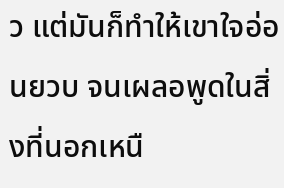ว แต่มันก็ทำให้เขาใจอ่อนยวบ จนเผลอพูดในสิ่งที่นอกเหนื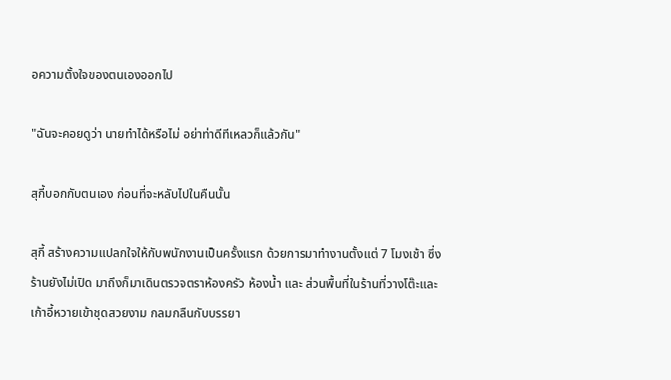อความตั้งใจของตนเองออกไป

"ฉันจะคอยดูว่า นายทำได้หรือไม่ อย่าท่าดีทีเหลวก็แล้วกัน"

สุกี้บอกกับตนเอง ก่อนที่จะหลับไปในคืนนั้น

สุกี้ สร้างความแปลกใจให้กับพนักงานเป็นครั้งแรก ด้วยการมาทำงานตั้งแต่ 7 โมงเช้า ซึ่งร้านยังไม่เปิด มาถึงก็มาเดินตรวจตราห้องครัว ห้องน้ำ และ ส่วนพื้นที่ในร้านที่วางโต๊ะและเก้าอี้หวายเข้าชุดสวยงาม กลมกลืนกับบรรยา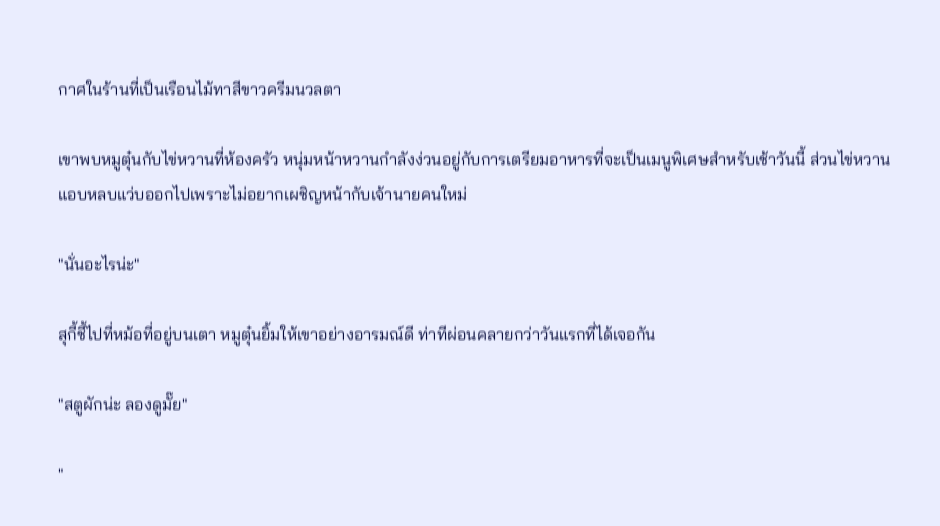กาศในร้านที่เป็นเรือนไม้ทาสีขาวครีมนวลตา

เขาพบหมูตุ๋นกับไข่หวานที่ห้องครัว หนุ่มหน้าหวานกำลังง่วนอยู่กับการเตรียมอาหารที่จะเป็นเมนูพิเศษสำหรับเช้าวันนี้ ส่วนไข่หวานแอบหลบแว่บออกไปเพราะไม่อยากเผชิญหน้ากับเจ้านายคนใหม่

"นั่นอะไรน่ะ"

สุกี้ชี้ไปที่หม้อที่อยู่บนเตา หมูตุ๋นยิ้มให้เขาอย่างอารมณ์ดี ท่าทีผ่อนคลายกว่าวันแรกที่ได้เจอกัน

"สตูผักน่ะ ลองดูมั๊ย"

"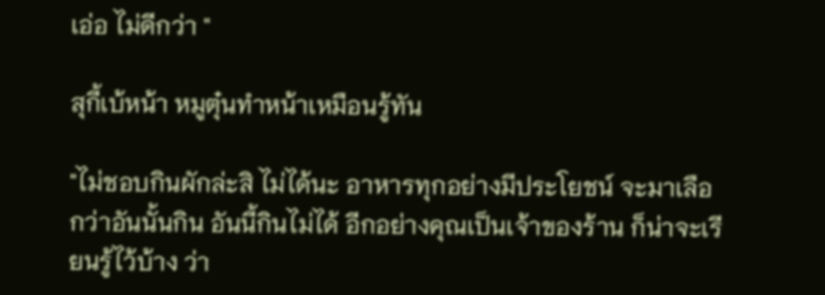เอ่อ ไม่ดีกว่า "

สุกี้เบ้หน้า หมูตุ๋นทำหน้าเหมือนรู้ทัน

"ไม่ชอบกินผักล่ะสิ ไม่ได้นะ อาหารทุกอย่างมีประโยชน์ จะมาเลือกว่าอันนั้นกิน อันนี้กินไม่ได้ อีกอย่างคุณเป็นเจ้าของร้าน ก็น่าจะเรียนรู้ไว้บ้าง ว่า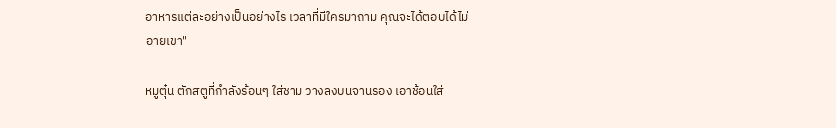อาหารแต่ละอย่างเป็นอย่างไร เวลาที่มีใครมาถาม คุณจะได้ตอบได้ไม่อายเขา"

หมูตุ๋น ตักสตูที่กำลังร้อนๆ ใส่ชาม วางลงบนจานรอง เอาช้อนใส่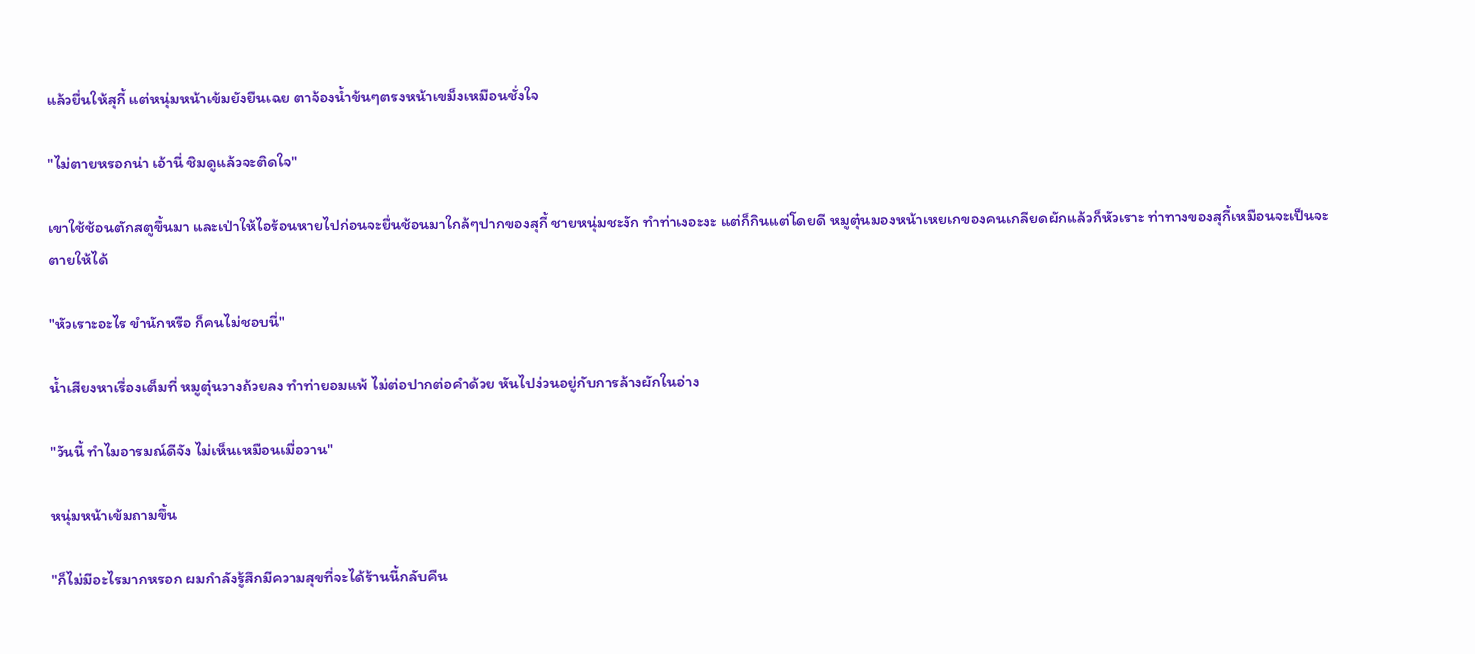แล้วยื่นให้สุกี้ แต่หนุ่มหน้าเข้มยังยืนเฉย ตาจ้องน้ำข้นๆตรงหน้าเขม็งเหมือนชั่งใจ

"ไม่ตายหรอกน่า เอ้านี่ ชิมดูแล้วจะติดใจ"

เขาใช้ช้อนตักสตูขึ้นมา และเป่าให้ไอร้อนหายไปก่อนจะยื่นช้อนมาใกล้ๆปากของสุกี้ ชายหนุ่มชะงัก ทำท่าเงอะงะ แต่ก็กินแต่โดยดี หมูตุ๋นมองหน้าเหยเกของคนเกลียดผักแล้วก็หัวเราะ ท่าทางของสุกี้เหมือนจะเป็นจะตายให้ได้

"หัวเราะอะไร ขำนักหรือ ก็คนไม่ชอบนี่"

น้ำเสียงหาเรื่องเต็มที่ หมูตุ๋นวางถ้วยลง ทำท่ายอมแพ้ ไม่ต่อปากต่อคำด้วย หันไปง่วนอยู่กับการล้างผักในอ่าง

"วันนี้ ทำไมอารมณ์ดีจัง ไม่เห็นเหมือนเมื่อวาน"

หนุ่มหน้าเข้มถามขึ้น

"ก็ไม่มีอะไรมากหรอก ผมกำลังรู้สึกมีความสุขที่จะได้ร้านนี้กลับคืน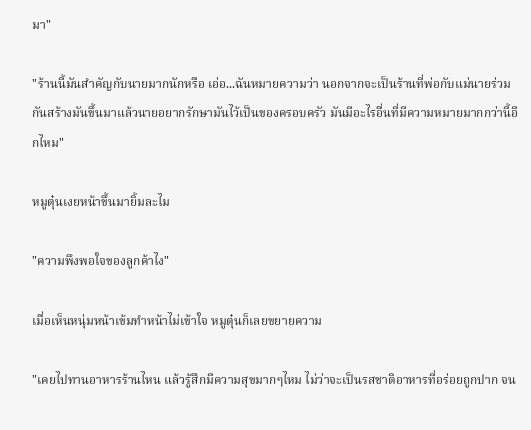มา"

"ร้านนี้มันสำคัญกับนายมากนักหรือ เอ่อ...ฉันหมายความว่า นอกจากจะเป็นร้านที่พ่อกับแม่นายร่วมกันสร้างมันขึ้นมาแล้วนายอยากรักษามันไว้เป็นของครอบครัว มันมีอะไรอื่นที่มีความหมายมากกว่านี้อีกไหม"

หมูตุ๋นเงยหน้าขึ้นมายิ้มละไม

"ความพึงพอใจของลูกค้าไง"

เมื่อเห็นหนุ่มหน้าเข้มทำหน้าไม่เข้าใจ หมูตุ๋นก็เลยขยายความ

"เคยไปทานอาหารร้านไหน แล้วรู้สึกมีความสุขมากๆไหม ไม่ว่าจะเป็นรสชาติอาหารที่อร่อยถูกปาก จน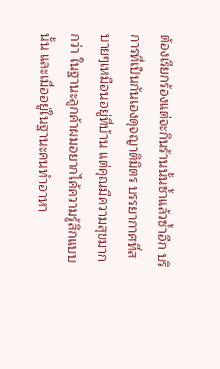ต้องเรียกร้องแต่จะกินร้านนั้นซ้ำแล้วซ้ำอีก บริการที่เป็นกันเองดุจญาติมิตร บรรยากาศที่สบายๆเหมือนอยู่ที่บ้าน แต่คุณมีความสุขมากกว่า ในฐานะลูกค้าผมอยากไค้ความรู้สึกแบบนั้น และเมื่ออยู่ในฐานะคนทำอาหา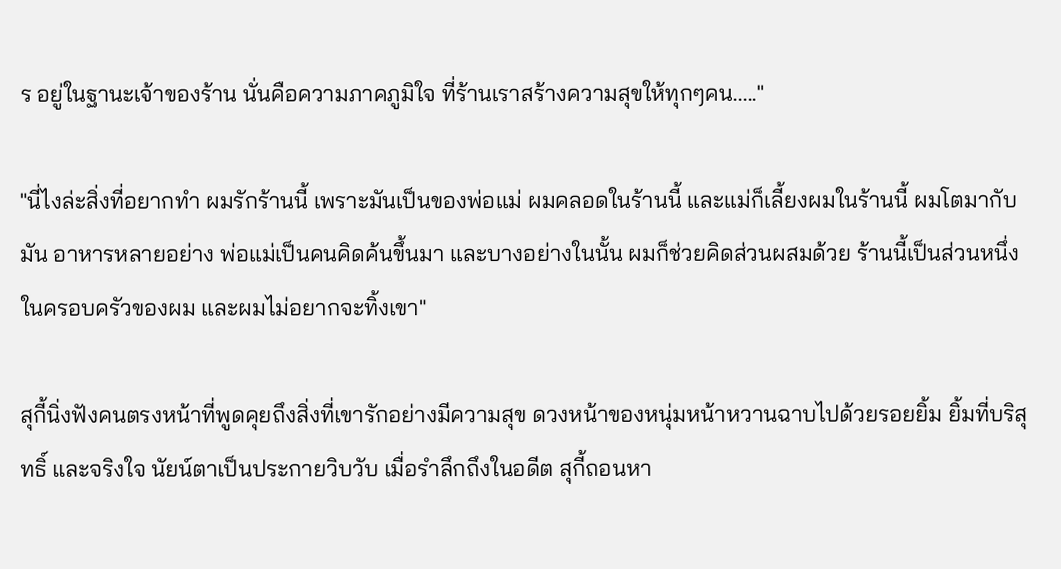ร อยู่ในฐานะเจ้าของร้าน นั่นคือความภาคภูมิใจ ที่ร้านเราสร้างความสุขให้ทุกๆคน....."

"นี่ไงล่ะสิ่งที่อยากทำ ผมรักร้านนี้ เพราะมันเป็นของพ่อแม่ ผมคลอดในร้านนี้ และแม่ก็เลี้ยงผมในร้านนี้ ผมโตมากับมัน อาหารหลายอย่าง พ่อแม่เป็นคนคิดค้นขึ้นมา และบางอย่างในนั้น ผมก็ช่วยคิดส่วนผสมด้วย ร้านนี้เป็นส่วนหนึ่งในครอบครัวของผม และผมไม่อยากจะทิ้งเขา"

สุกี้นิ่งฟังคนตรงหน้าที่พูดคุยถึงสิ่งที่เขารักอย่างมีความสุข ดวงหน้าของหนุ่มหน้าหวานฉาบไปด้วยรอยยิ้ม ยิ้มที่บริสุทธิ์ และจริงใจ นัยน์ตาเป็นประกายวิบวับ เมื่อรำลึกถึงในอดีต สุกี้ถอนหา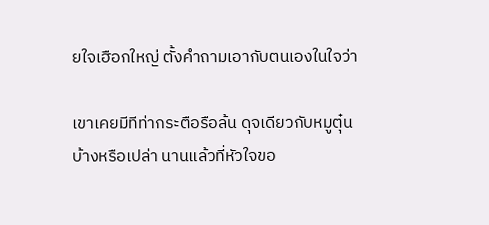ยใจเฮือกใหญ่ ตั้งคำถามเอากับตนเองในใจว่า

เขาเคยมีทีท่ากระตือรือล้น ดุจเดียวกับหมูตุ๋นบ้างหรือเปล่า นานแล้วที่หัวใจขอ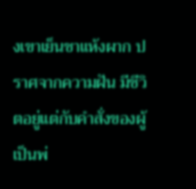งเขาเย็นชาแห้งผาก ปราศจากความฝัน มีชีวิตอยู่แต่กับคำสั่งของผู้เป็นพ่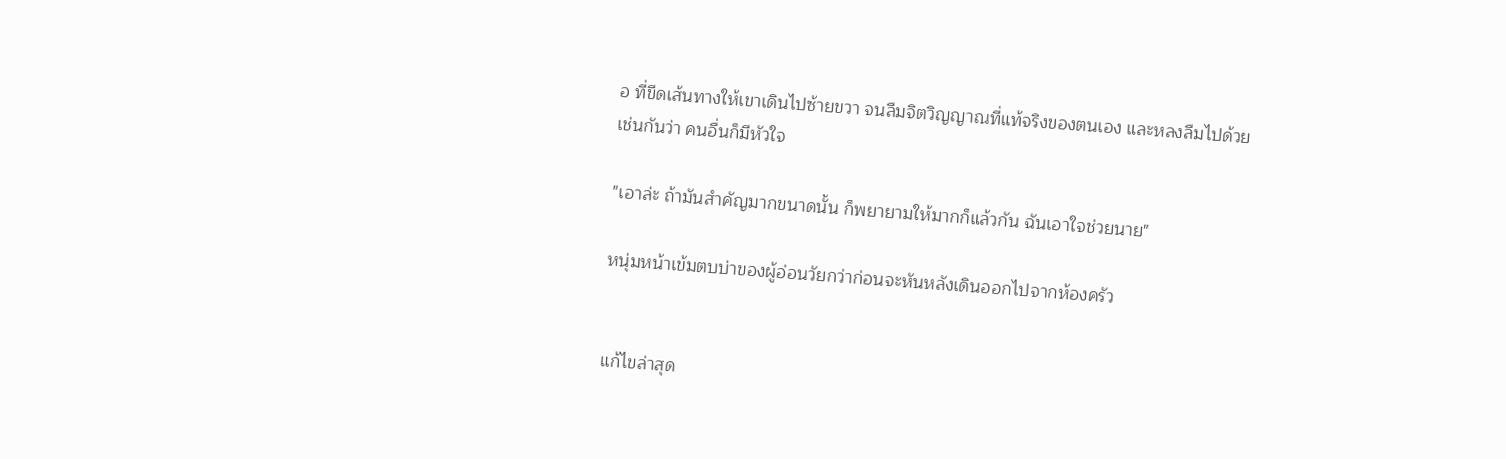อ ที่ขีดเส้นทางให้เขาเดินไปซ้ายขวา จนลืมจิตวิญญาณที่แท้จริงของตนเอง และหลงลืมไปด้วยเช่นกันว่า คนอื่นก็มีหัวใจ

"เอาล่ะ ถ้ามันสำคัญมากขนาดนั้น ก็พยายามให้มากก็แล้วกัน ฉันเอาใจช่วยนาย"

หนุ่มหน้าเข้มตบบ่าของผู้อ่อนวัยกว่าก่อนจะหันหลังเดินออกไปจากห้องครัว


แก้ไขล่าสุด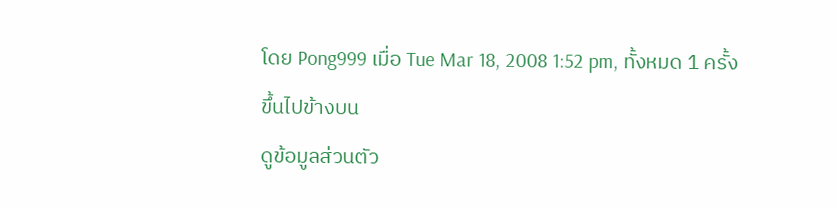โดย Pong999 เมื่อ Tue Mar 18, 2008 1:52 pm, ทั้งหมด 1 ครั้ง
ขึ้นไปข้างบน
ดูข้อมูลส่วนตัว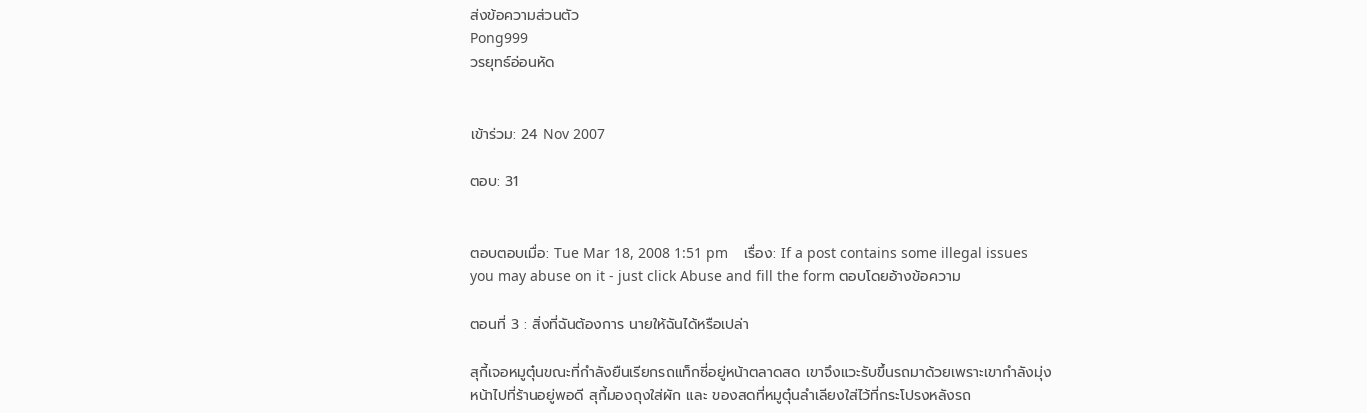ส่งข้อความส่วนตัว
Pong999
วรยุทธ์อ่อนหัด


เข้าร่วม: 24 Nov 2007

ตอบ: 31


ตอบตอบเมื่อ: Tue Mar 18, 2008 1:51 pm    เรื่อง: If a post contains some illegal issues you may abuse on it - just click Abuse and fill the form ตอบโดยอ้างข้อความ

ตอนที่ 3 : สิ่งที่ฉันต้องการ นายให้ฉันได้หรือเปล่า

สุกี้เจอหมูตุ๋นขณะที่กำลังยืนเรียกรถแท็กซี่อยู่หน้าตลาดสด เขาจึงแวะรับขึ้นรถมาด้วยเพราะเขากำลังมุ่งหน้าไปที่ร้านอยู่พอดี สุกี้มองถุงใส่ผัก และ ของสดที่หมูตุ๋นลำเลียงใส่ไว้ที่กระโปรงหลังรถ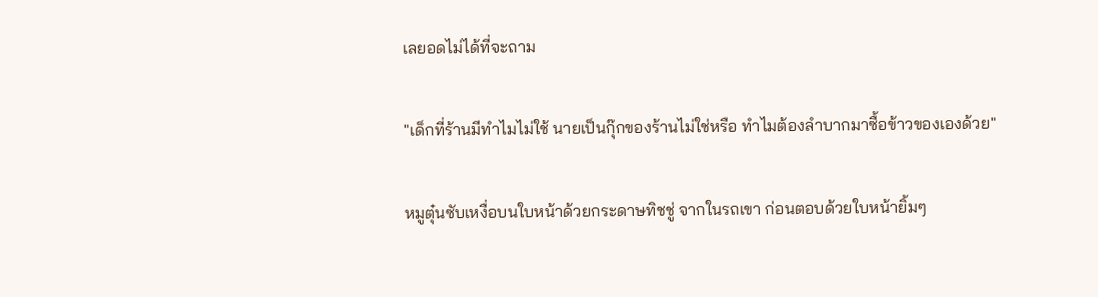เลยอดไม่ได้ที่จะถาม

"เด็กที่ร้านมีทำไมไม่ใช้ นายเป็นกุ๊กของร้านไม่ใช่หรือ ทำไมต้องลำบากมาซื้อข้าวของเองด้วย"

หมูตุ๋นซับเหงื่อบนใบหน้าด้วยกระดาษทิชชู่ จากในรถเขา ก่อนตอบด้วยใบหน้ายิ้มๆ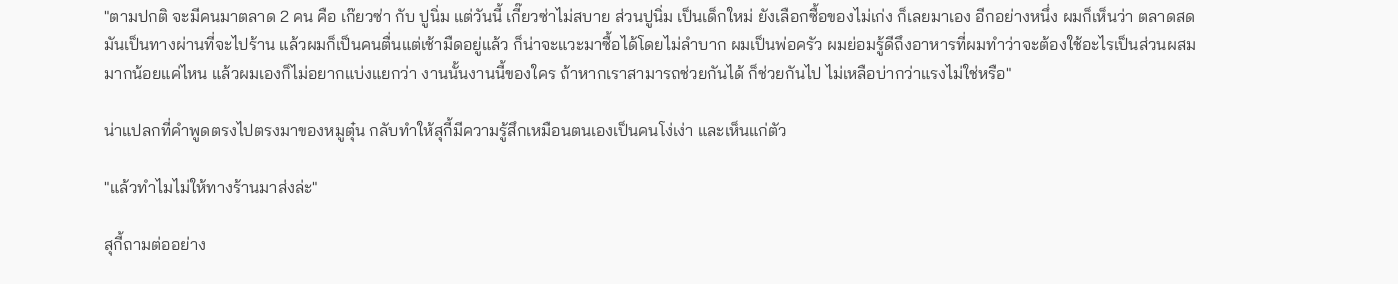"ตามปกติ จะมีคนมาตลาด 2 คน คือ เก๊ยวซ่า กับ ปูนิ่ม แต่วันนี้ เกี๊ยวซ่าไม่สบาย ส่วนปูนิ่ม เป็นเด็กใหม่ ยังเลือกซื้อของไม่เก่ง ก็เลยมาเอง อีกอย่างหนึ่ง ผมก็เห็นว่า ตลาดสดมันเป็นทางผ่านที่จะไปร้าน แล้วผมก็เป็นคนตื่นแต่เช้ามืดอยู่แล้ว ก็น่าจะแวะมาซื้อได้โดยไม่ลำบาก ผมเป็นพ่อครัว ผมย่อมรู้ดีถึงอาหารที่ผมทำว่าจะต้องใช้อะไรเป็นส่วนผสม มากน้อยแค่ไหน แล้วผมเองก็ไม่อยากแบ่งแยกว่า งานนั้นงานนี้ของใคร ถ้าหากเราสามารถช่วยกันได้ ก็ช่วยกันไป ไม่เหลือบ่ากว่าแรงไม่ใช่หรือ"

น่าแปลกที่คำพูดตรงไปตรงมาของหมูตุ๋น กลับทำให้สุกี้มีความรู้สึกเหมือนตนเองเป็นคนโง่เง่า และเห็นแก่ตัว

"แล้วทำไมไม่ให้ทางร้านมาส่งล่ะ"

สุกี้ถามต่ออย่าง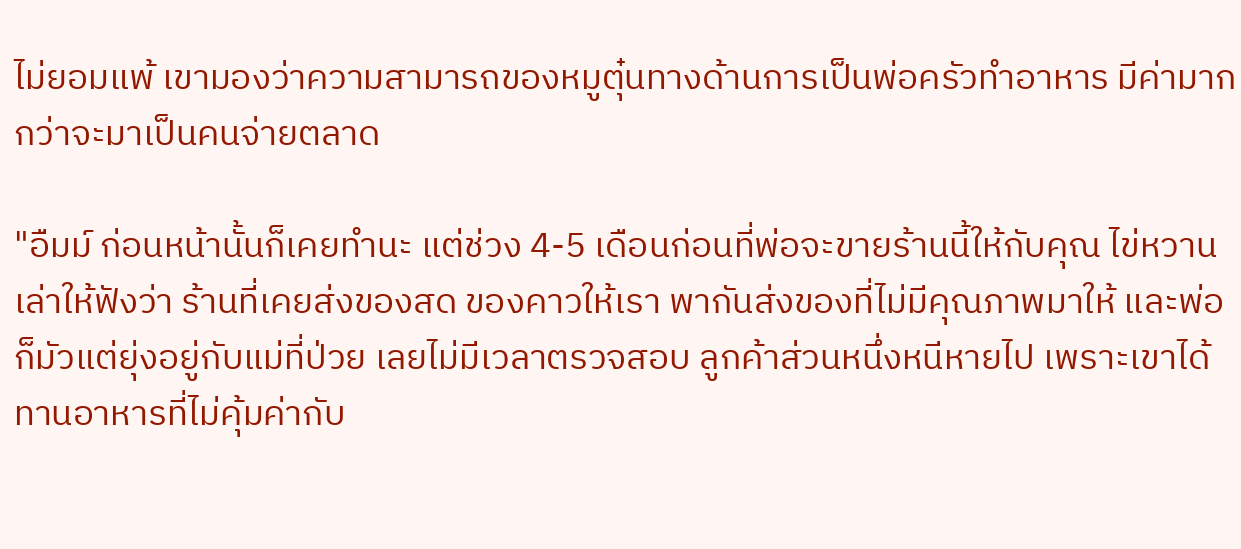ไม่ยอมแพ้ เขามองว่าความสามารถของหมูตุ๋นทางด้านการเป็นพ่อครัวทำอาหาร มีค่ามากกว่าจะมาเป็นคนจ่ายตลาด

"อืมม์ ก่อนหน้านั้นก็เคยทำนะ แต่ช่วง 4-5 เดือนก่อนที่พ่อจะขายร้านนี้ให้กับคุณ ไข่หวานเล่าให้ฟังว่า ร้านที่เคยส่งของสด ของคาวให้เรา พากันส่งของที่ไม่มีคุณภาพมาให้ และพ่อก็มัวแต่ยุ่งอยู่กับแม่ที่ป่วย เลยไม่มีเวลาตรวจสอบ ลูกค้าส่วนหนึ่งหนีหายไป เพราะเขาได้ทานอาหารที่ไม่คุ้มค่ากับ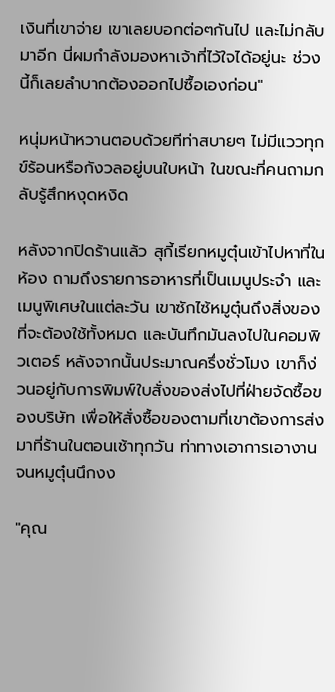เงินที่เขาจ่าย เขาเลยบอกต่อๆกันไป และไม่กลับมาอีก นี่ผมกำลังมองหาเจ้าที่ไว้ใจได้อยู่นะ ช่วงนี้ก็เลยลำบากต้องออกไปซื้อเองก่อน"

หนุ่มหน้าหวานตอบด้วยทีท่าสบายๆ ไม่มีแววทุกข์ร้อนหรือกังวลอยู่บนใบหน้า ในขณะที่คนถามกลับรู้สึกหงุดหงิด

หลังจากปิดร้านแล้ว สุกี้เรียกหมูตุ๋นเข้าไปหาที่ในห้อง ถามถึงรายการอาหารที่เป็นเมนูประจำ และเมนูพิเศษในแต่ละวัน เขาซักไซ้หมูตุ๋นถึงสิ่งของที่จะต้องใช้ทั้งหมด และบันทึกมันลงไปในคอมพิวเตอร์ หลังจากนั้นประมาณครึ่งชั่วโมง เขาก็ง่วนอยู่กับการพิมพ์ใบสั่งของส่งไปที่ฝ่ายจัดซื้อของบริษัท เพื่อให้สั่งซื้อของตามที่เขาต้องการส่งมาที่ร้านในตอนเช้าทุกวัน ท่าทางเอาการเอางาน จนหมูตุ๋นนึกงง

"คุณ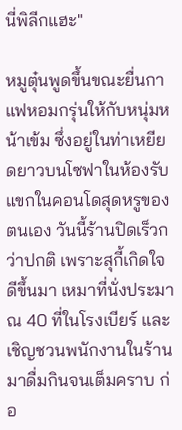นี่พิลีกแฮะ"

หมูตุ๋นพูดขึ้นขณะยื่นกาแฟหอมกรุ่นให้กับหนุ่มหน้าเข้ม ซึ่งอยู่ในท่าเหยียดยาวบนโซฟาในห้องรับแขกในคอนโดสุดหรูของตนเอง วันนี้ร้านปิดเร็วกว่าปกติ เพราะสุกี้เกิดใจดีขึ้นมา เหมาที่นั่งประมาณ 40 ที่ในโรงเบียร์ และเชิญชวนพนักงานในร้านมาดื่มกินจนเต็มคราบ ก่อ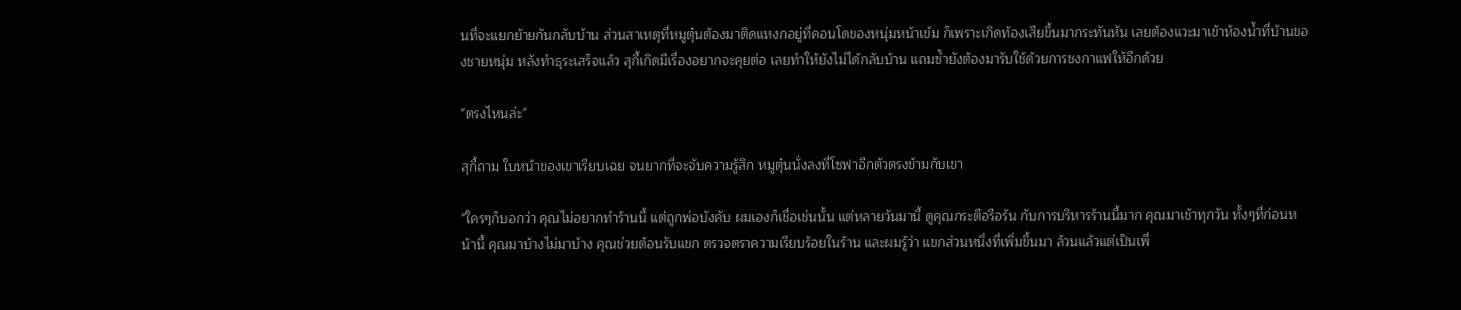นที่จะแยกย้ายกันกลับบ้าน ส่วนสาเหตุที่หมูตุ๋นต้องมาติดแหงกอยู่ที่คอนโดของหนุ่มหน้าเข้ม ก็เพราะเกิดท้องเสียขึ้นมากระทันหัน เลยต้องแวะมาเข้าห้องน้ำที่บ้านของชายหนุ่ม หลังทำธุระเสร็จแล้ว สุกี้เกิดมีเรื่องอยากจะคุยต่อ เลยทำให้ยังไม่ได้กลับบ้าน แถมซ้ำยังต้องมารับใช้ด้วยการชงกาแฟให้อีกด้วย

"ตรงไหนล่ะ"

สุกี้ถาม ใบหน้าของเขาเรียบเฉย จนยากที่จะจับความรู้สึก หมูตุ๋นนั่งลงที่โซฟาอีกตัวตรงข้ามกับเขา

"ใครๆก็บอกว่า คุณไม่อยากทำร้านนี้ แต่ถูกพ่อบังคับ ผมเองก็เชื่อเช่นนั้น แต่หลายวันมานี้ ดูคุณกระตือรือร้น กับการบริหารร้านนี้มาก คุณมาเช้าทุกวัน ทั้งๆที่ก่อนหน้านี้ คุณมาบ้างไม่มาบ้าง คุณช่วยต้อนรับแขก ตรวจตราความเรียบร้อยในร้าน และผมรู้ว่า แขกส่วนหนึ่งที่เพิ่มขึ้นมา ล้วนแล้วแต่เป็นเพื่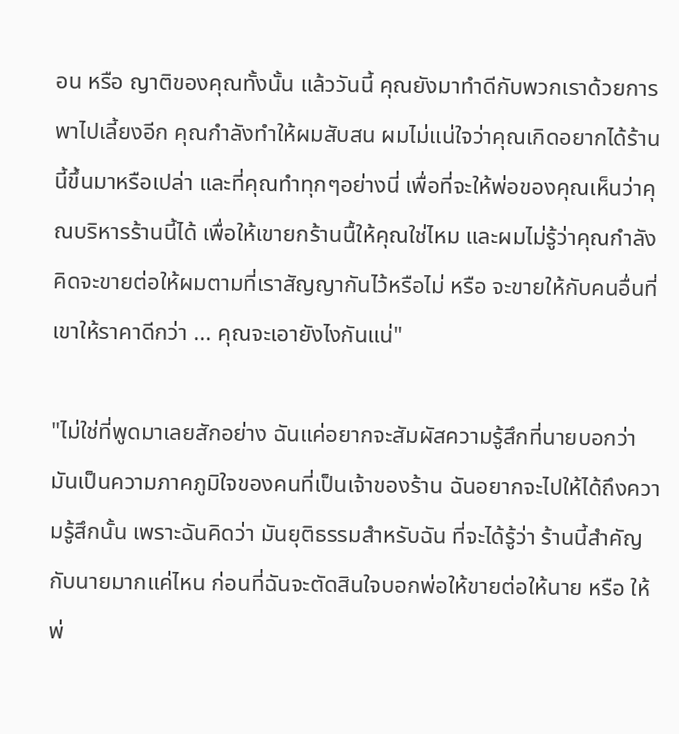อน หรือ ญาติของคุณทั้งนั้น แล้ววันนี้ คุณยังมาทำดีกับพวกเราด้วยการพาไปเลี้ยงอีก คุณกำลังทำให้ผมสับสน ผมไม่แน่ใจว่าคุณเกิดอยากได้ร้านนี้ขึ้นมาหรือเปล่า และที่คุณทำทุกๆอย่างนี่ เพื่อที่จะให้พ่อของคุณเห็นว่าคุณบริหารร้านนี้ได้ เพื่อให้เขายกร้านนื้ให้คุณใช่ไหม และผมไม่รู้ว่าคุณกำลังคิดจะขายต่อให้ผมตามที่เราสัญญากันไว้หรือไม่ หรือ จะขายให้กับคนอื่นที่เขาให้ราคาดีกว่า ... คุณจะเอายังไงกันแน่"

"ไม่ใช่ที่พูดมาเลยสักอย่าง ฉันแค่อยากจะสัมผัสความรู้สึกที่นายบอกว่ามันเป็นความภาคภูมิใจของคนที่เป็นเจ้าของร้าน ฉันอยากจะไปให้ได้ถึงความรู้สึกนั้น เพราะฉันคิดว่า มันยุติธรรมสำหรับฉัน ที่จะได้รู้ว่า ร้านนี้สำคัญกับนายมากแค่ไหน ก่อนที่ฉันจะตัดสินใจบอกพ่อให้ขายต่อให้นาย หรือ ให้พ่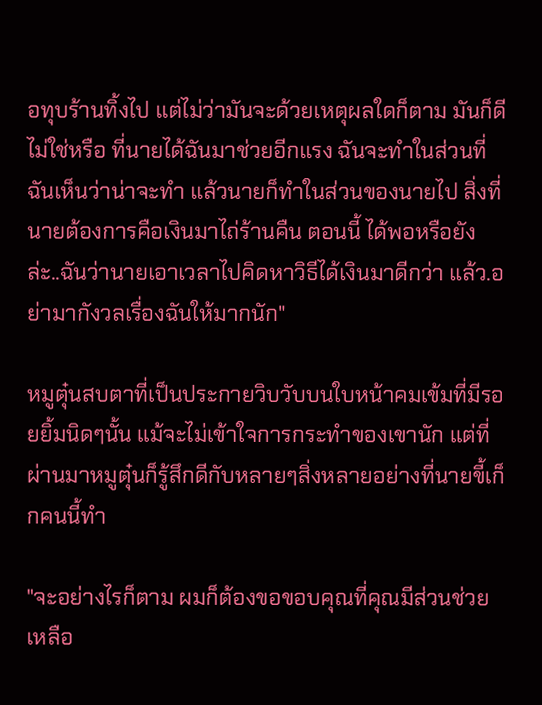อทุบร้านทิ้งไป แต่ไม่ว่ามันจะด้วยเหตุผลใดก็ตาม มันก็ดีไม่ใช่หรือ ที่นายได้ฉันมาช่วยอีกแรง ฉันจะทำในส่วนที่ฉันเห็นว่าน่าจะทำ แล้วนายก็ทำในส่วนของนายไป สิ่งที่นายต้องการคือเงินมาไถ่ร้านคืน ตอนนี้ ได้พอหรือยังล่ะ..ฉันว่านายเอาเวลาไปคิดหาวิธีได้เงินมาดีกว่า แล้ว.อย่ามากังวลเรื่องฉันให้มากนัก"

หมูตุ๋นสบตาที่เป็นประกายวิบวับบนใบหน้าคมเข้มที่มีรอยยิ้มนิดๆนั้น แม้จะไม่เข้าใจการกระทำของเขานัก แต่ที่ผ่านมาหมูตุ๋นก็รู้สึกดีกับหลายๆสิ่งหลายอย่างที่นายขี้เก็กคนนี้ทำ

"จะอย่างไรก็ตาม ผมก็ต้องขอขอบคุณที่คุณมีส่วนช่วยเหลือ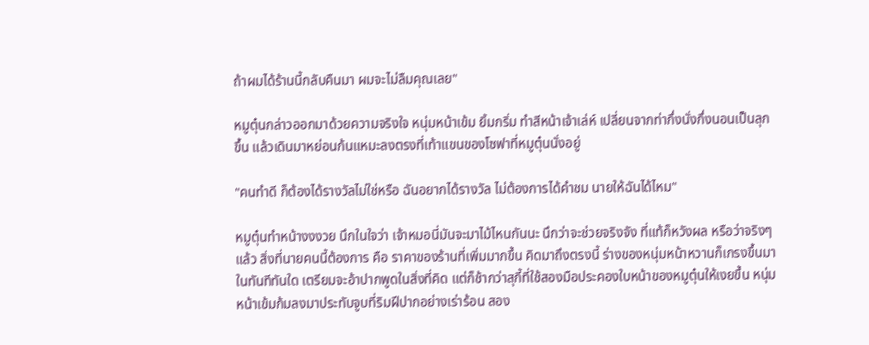ถ้าผมได้ร้านนี้กลับคืนมา ผมจะไม่ลืมคุณเลย"

หมูตุ๋นกล่าวออกมาด้วยความจริงใจ หนุ่มหน้าเข้ม ยิ้มกริ่ม ทำสีหน้าเจ้าเล่ห์ เปลี่ยนจากท่ากึ่งนั่งกึ่งนอนเป็นลุกขึ้น แล้วเดินมาหย่อนก้นแหมะลงตรงที่เท้าแขนของโซฟาที่หมูตุ๋นนั่งอยู่

"คนทำดี ก็ต้องได้รางวัลไม่ใช่หรือ ฉันอยากได้รางวัล ไม่ต้องการได้คำชม นายให้ฉันได้ไหม"

หมูตุ๋นทำหน้างงงวย นึกในใจว่า เจ้าหมอนี่มันจะมาไม้ไหนกันนะ นึกว่าจะช่วยจริงจัง ที่แท้ก็หวังผล หรือว่าจริงๆแล้ว สิ่งที่นายคนนี้ต้องการ คือ ราคาของร้านที่เพิ่มมากขึ้น คิดมาถึงตรงนี้ ร่างของหนุ่มหน้าหวานก็เกรงขึ้นมาในทันทีทันใด เตรียมจะอ้าปากพูดในสิ่งที่คิด แต่ก็ช้ากว่าสุกี้ที่ใช้สองมือประคองใบหน้าของหมูตุ๋นให้เงยขึ้น หนุ่มหน้าเข้มก้มลงมาประทับจูบที่ริมฝีปากอย่างเร่าร้อน สอง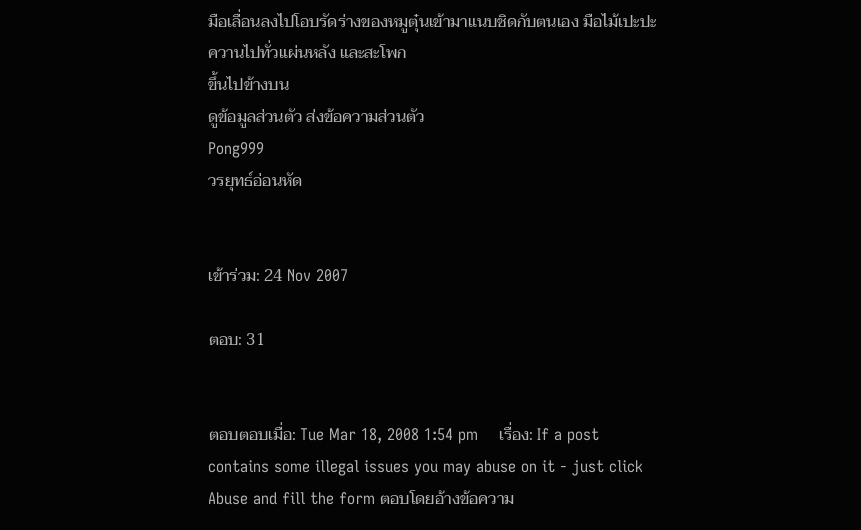มือเลื่อนลงไปโอบรัดร่างของหมูตุ๋นเข้ามาแนบชิดกับตนเอง มือไม้เปะปะควานไปทั่วแผ่นหลัง และสะโพก
ขึ้นไปข้างบน
ดูข้อมูลส่วนตัว ส่งข้อความส่วนตัว
Pong999
วรยุทธ์อ่อนหัด


เข้าร่วม: 24 Nov 2007

ตอบ: 31


ตอบตอบเมื่อ: Tue Mar 18, 2008 1:54 pm    เรื่อง: If a post contains some illegal issues you may abuse on it - just click Abuse and fill the form ตอบโดยอ้างข้อความ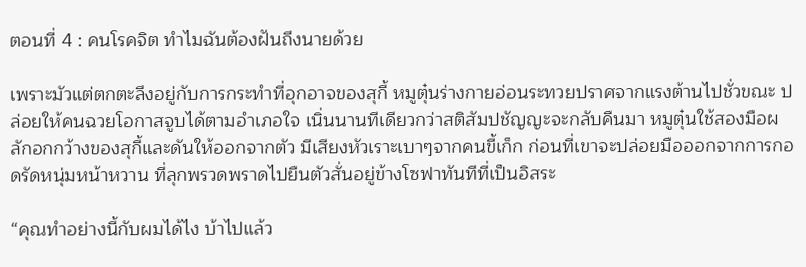ตอนที่ 4 : คนโรคจิต ทำไมฉันต้องฝันถึงนายด้วย

เพราะมัวแต่ตกตะลึงอยู่กับการกระทำที่อุกอาจของสุกี้ หมูตุ๋นร่างกายอ่อนระทวยปราศจากแรงต้านไปชั่วขณะ ปล่อยให้คนฉวยโอกาสจูบได้ตามอำเภอใจ เนิ่นนานทีเดียวกว่าสติสัมปชัญญะจะกลับคืนมา หมูตุ๋นใช้สองมือผลักอกกว้างของสุกี้และดันให้ออกจากตัว มีเสียงหัวเราะเบาๆจากคนขี้เก็ก ก่อนที่เขาจะปล่อยมือออกจากการกอดรัดหนุ่มหน้าหวาน ที่ลุกพรวดพราดไปยืนตัวสั่นอยู่ข้างโซฟาทันทีที่เป็นอิสระ

“คุณทำอย่างนี้กับผมได้ไง บ้าไปแล้ว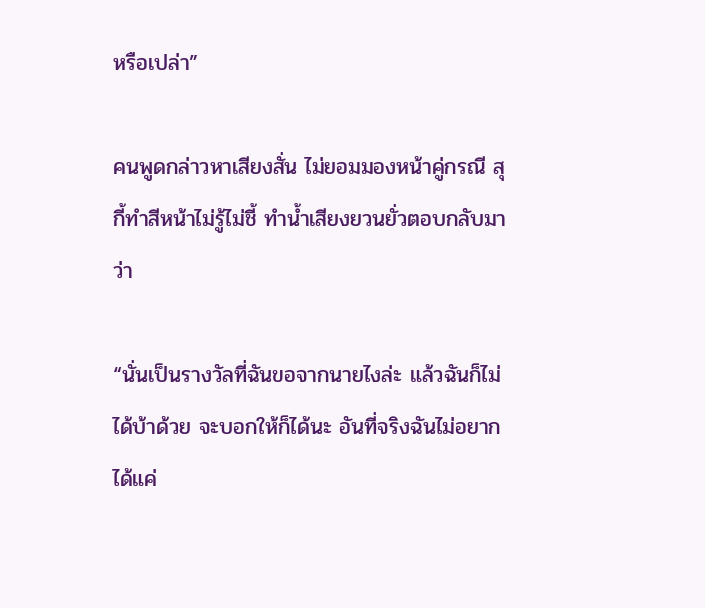หรือเปล่า”

คนพูดกล่าวหาเสียงสั่น ไม่ยอมมองหน้าคู่กรณี สุกี้ทำสีหน้าไม่รู้ไม่ชี้ ทำน้ำเสียงยวนยั่วตอบกลับมาว่า

“นั่นเป็นรางวัลที่ฉันขอจากนายไงล่ะ แล้วฉันก็ไม่ได้บ้าด้วย จะบอกให้ก็ได้นะ อันที่จริงฉันไม่อยากได้แค่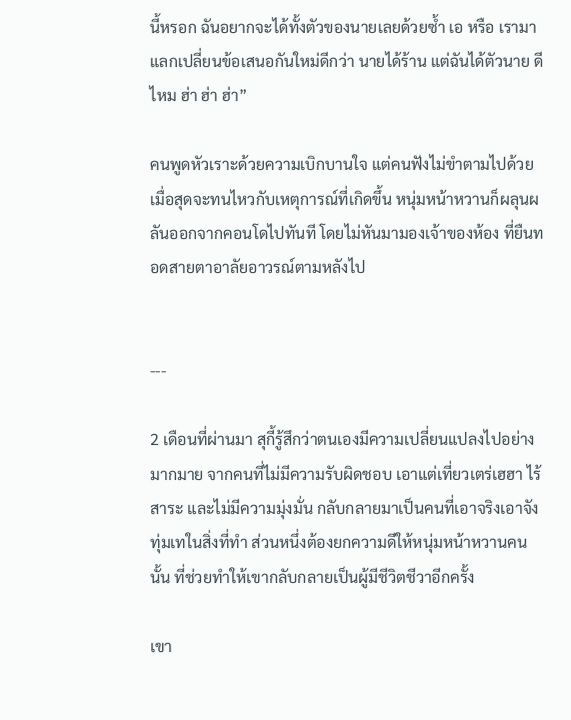นี้หรอก ฉันอยากจะได้ทั้งตัวของนายเลยด้วยซ้ำ เอ หรือ เรามาแลกเปลี่ยนข้อเสนอกันใหม่ดีกว่า นายได้ร้าน แต่ฉันได้ตัวนาย ดีไหม ฮ่า ฮ่า ฮ่า”

คนพูดหัวเราะด้วยความเบิกบานใจ แต่คนฟังไม่ขำตามไปด้วย เมื่อสุดจะทนไหวกับเหตุการณ์ที่เกิดขึ้น หนุ่มหน้าหวานก็ผลุนผลันออกจากคอนโดไปทันที โดยไม่หันมามองเจ้าของห้อง ที่ยืนทอดสายตาอาลัยอาวรณ์ตามหลังไป


---

2 เดือนที่ผ่านมา สุกี้รู้สึกว่าตนเองมีความเปลี่ยนแปลงไปอย่างมากมาย จากคนที่ไม่มีความรับผิดชอบ เอาแต่เที่ยวเตร่เฮฮา ไร้สาระ และไม่มีความมุ่งมั่น กลับกลายมาเป็นคนที่เอาจริงเอาจัง ทุ่มเทในสิ่งที่ทำ ส่วนหนึ่งต้องยกความดีให้หนุ่มหน้าหวานคนนั้น ที่ช่วยทำให้เขากลับกลายเป็นผู้มีชีวิตชีวาอีกครั้ง

เขา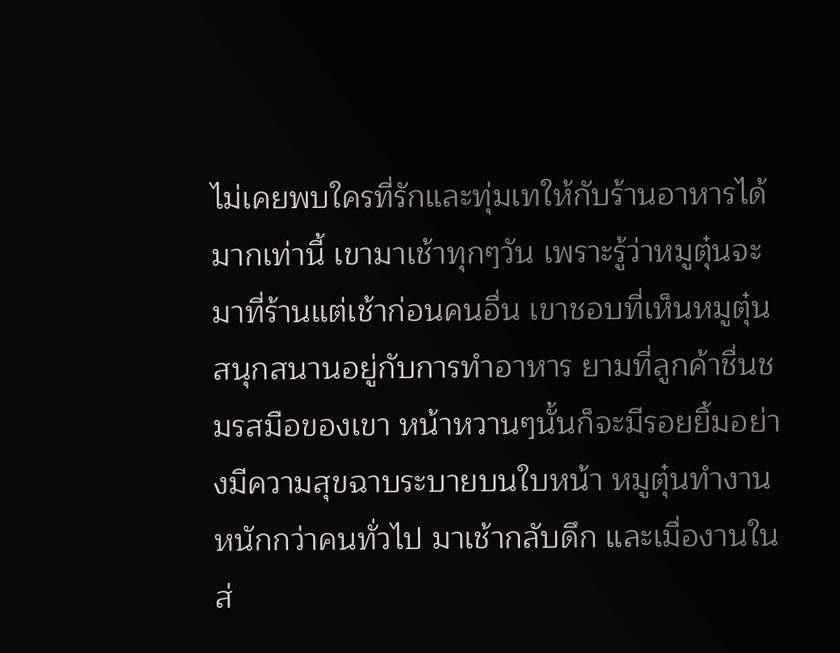ไม่เคยพบใครที่รักและทุ่มเทให้กับร้านอาหารได้มากเท่านี้ เขามาเช้าทุกๆวัน เพราะรู้ว่าหมูตุ๋นจะมาที่ร้านแต่เช้าก่อนคนอื่น เขาชอบที่เห็นหมูตุ๋นสนุกสนานอยู่กับการทำอาหาร ยามที่ลูกค้าชื่นชมรสมือของเขา หน้าหวานๆนั้นก็จะมีรอยยิ้มอย่างมีความสุขฉาบระบายบนใบหน้า หมูตุ๋นทำงานหนักกว่าคนทั่วไป มาเช้ากลับดึก และเมื่องานในส่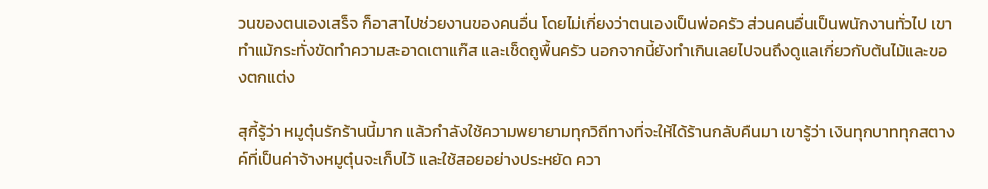วนของตนเองเสร็จ ก็อาสาไปช่วยงานของคนอื่น โดยไม่เกี่ยงว่าตนเองเป็นพ่อครัว ส่วนคนอื่นเป็นพนักงานทั่วไป เขาทำแม้กระทั่งขัดทำความสะอาดเตาแก๊ส และเช็ดถูพื้นครัว นอกจากนี้ยังทำเกินเลยไปจนถึงดูแลเกี่ยวกับต้นไม้และของตกแต่ง

สุกี้รู้ว่า หมูตุ๋นรักร้านนี้มาก แล้วกำลังใช้ความพยายามทุกวิถีทางที่จะให้ได้ร้านกลับคืนมา เขารู้ว่า เงินทุกบาททุกสตางค์ที่เป็นค่าจ้างหมูตุ๋นจะเก็บไว้ และใช้สอยอย่างประหยัด ควา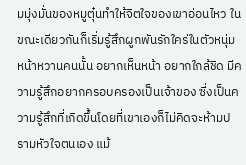มมุ่งมั่นของหมูตุ๋นทำให้จิตใจของเขาอ่อนไหว ในขณะเดียวกันก็เริ่มรู้สึกผูกพันรักใคร่ในตัวหนุ่มหน้าหวานคนนั้น อยากเห็นหน้า อยากใกล้ชิด มีความรู้สึกอยากครอบครองเป็นเจ้าของ ซี่งเป็นความรู้สึกที่เกิดขึ้นโดยที่เขาเองก็ไม่คิดจะห้ามปรามหัวใจตนเอง แม้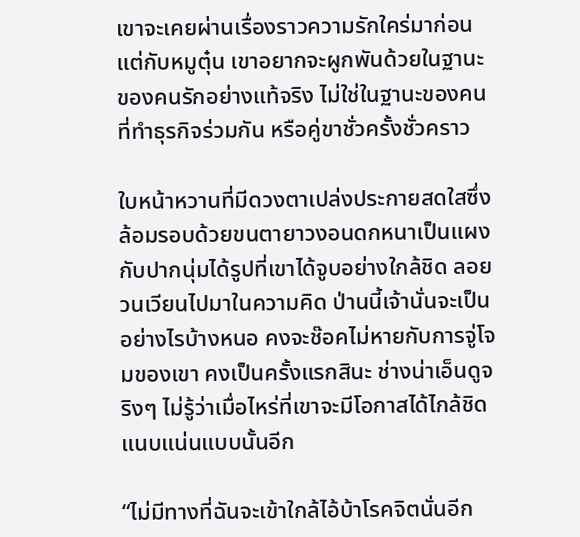เขาจะเคยผ่านเรื่องราวความรักใคร่มาก่อน แต่กับหมูตุ๋น เขาอยากจะผูกพันด้วยในฐานะของคนรักอย่างแท้จริง ไม่ใช่ในฐานะของคนที่ทำธุรกิจร่วมกัน หรือคู่ขาชั่วครั้งชั่วคราว

ใบหน้าหวานที่มีดวงตาเปล่งประกายสดใสซึ่งล้อมรอบด้วยขนตายาวงอนดกหนาเป็นแผง กับปากนุ่มได้รูปที่เขาได้จูบอย่างใกล้ชิด ลอยวนเวียนไปมาในความคิด ป่านนี้เจ้านั่นจะเป็นอย่างไรบ้างหนอ คงจะช๊อคไม่หายกับการจู่โจมของเขา คงเป็นครั้งแรกสินะ ช่างน่าเอ็นดูจริงๆ ไม่รู้ว่าเมื่อไหร่ที่เขาจะมีโอกาสได้ไกล้ชิดแนบแน่นแบบนั้นอีก

“ไม่มีทางที่ฉันจะเข้าใกล้ไอ้บ้าโรคจิตนั่นอีก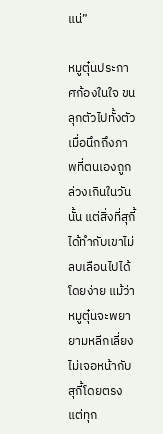แน่”

หมูตุ๋นประกาศก้องในใจ ขนลุกตัวไปทั้งตัว เมื่อนึกถึงภาพที่ตนเองถูกล่วงเกินในวันนั้น แต่สิ่งที่สุกี้ได้ทำกับเขาไม่ลบเลือนไปได้โดยง่าย แม้ว่าหมูตุ๋นจะพยายามหลีกเลี่ยงไม่เจอหน้ากับสุกี้โดยตรง แต่ทุก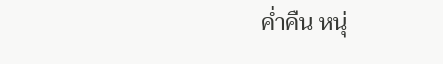ค่ำคืน หนุ่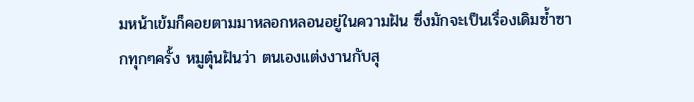มหน้าเข้มก็คอยตามมาหลอกหลอนอยู่ในความฝัน ซึ่งมักจะเป็นเรื่องเดิมซ้ำซากทุกๆครั้ง หมูตุ๋นฝันว่า ตนเองแต่งงานกับสุ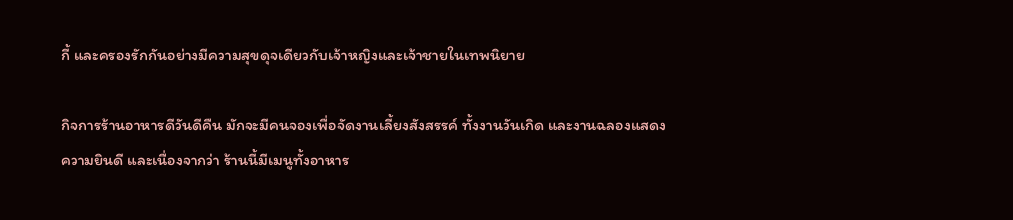กี้ และครองรักกันอย่างมีความสุขดุจเดียวกับเจ้าหญิงและเจ้าชายในเทพนิยาย

กิจการร้านอาหารดีวันดีคืน มักจะมีคนจองเพื่อจัดงานเลี้ยงสังสรรค์ ทั้งงานวันเกิด และงานฉลองแสดงความยินดี และเนื่องจากว่า ร้านนี้มีเมนูทั้งอาหาร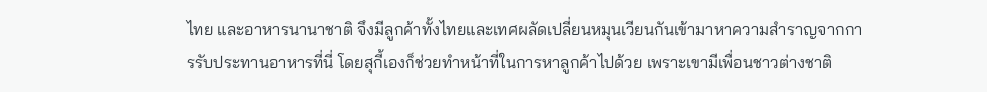ไทย และอาหารนานาชาติ จึงมีลูกค้าทั้งไทยและเทศผลัดเปลี่ยนหมุนเวียนกันเข้ามาหาความสำราญจากการรับประทานอาหารที่นี่ โดยสุกี้เองก็ช่วยทำหน้าที่ในการหาลูกค้าไปด้วย เพราะเขามีเพื่อนชาวต่างชาติ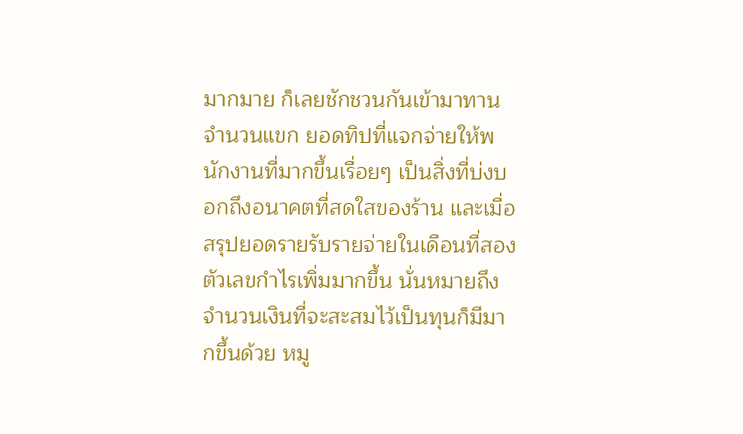มากมาย ก็เลยชักชวนกันเข้ามาทาน จำนวนแขก ยอดทิปที่แจกจ่ายให้พนักงานที่มากขึ้นเรื่อยๆ เป็นสิ่งที่บ่งบอกถึงอนาคตที่สดใสของร้าน และเมื่อสรุปยอดรายรับรายจ่ายในเดือนที่สอง ตัวเลขกำไรเพิ่มมากขึ้น นั่นหมายถึง จำนวนเงินที่จะสะสมไว้เป็นทุนก็มีมากขึ้นด้วย หมู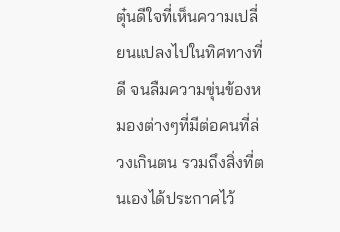ตุ๋นดีใจที่เห็นความเปลี่ยนแปลงไปในทิศทางที่ดี จนลืมความขุ่นข้องหมองต่างๆที่มีต่อคนที่ล่วงเกินตน รวมถึงสิ่งที่ตนเองได้ประกาศไว้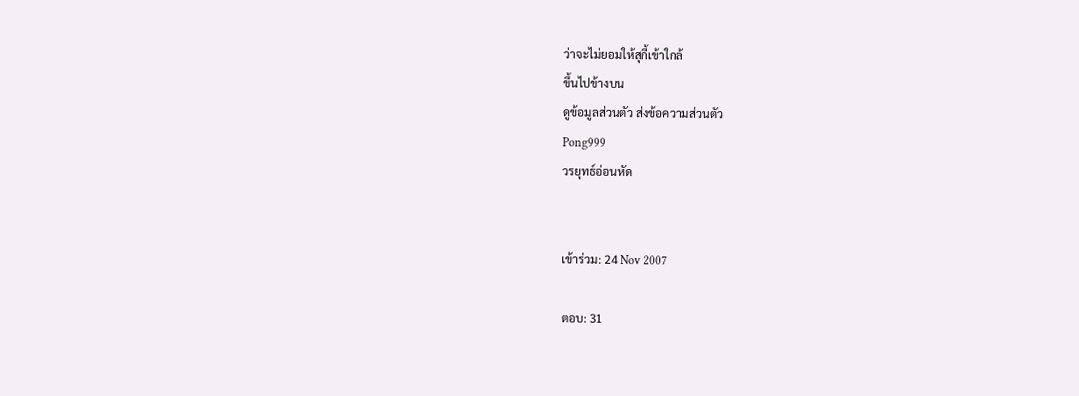ว่าจะไม่ยอมให้สุกี้เข้าใกล้
ขึ้นไปข้างบน
ดูข้อมูลส่วนตัว ส่งข้อความส่วนตัว
Pong999
วรยุทธ์อ่อนหัด


เข้าร่วม: 24 Nov 2007

ตอบ: 31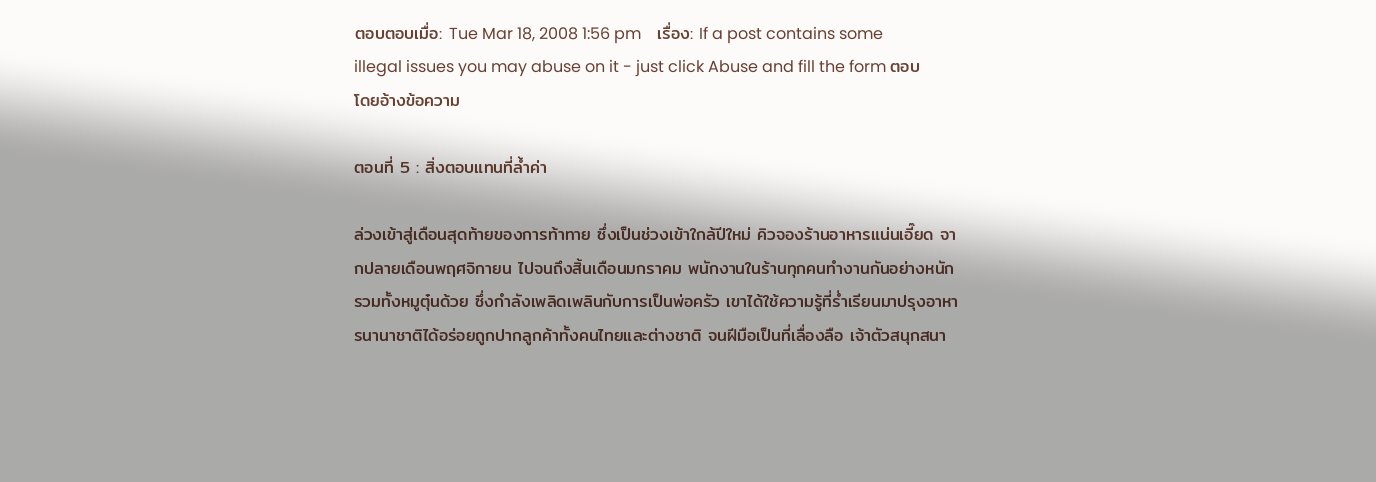ตอบตอบเมื่อ: Tue Mar 18, 2008 1:56 pm    เรื่อง: If a post contains some illegal issues you may abuse on it - just click Abuse and fill the form ตอบโดยอ้างข้อความ

ตอนที่ 5 : สิ่งตอบแทนที่ล้ำค่า

ล่วงเข้าสู่เดือนสุดท้ายของการท้าทาย ซึ่งเป็นช่วงเข้าใกล้ปีใหม่ คิวจองร้านอาหารแน่นเอี๊ยด จากปลายเดือนพฤศจิกายน ไปจนถึงสิ้นเดือนมกราคม พนักงานในร้านทุกคนทำงานกันอย่างหนัก รวมทั้งหมูตุ๋นด้วย ซึ่งกำลังเพลิดเพลินกับการเป็นพ่อครัว เขาได้ใช้ความรู้ที่ร่ำเรียนมาปรุงอาหารนานาชาติได้อร่อยถูกปากลูกค้าทั้งคนไทยและต่างชาติ จนฝีมือเป็นที่เลื่องลือ เจ้าตัวสนุกสนา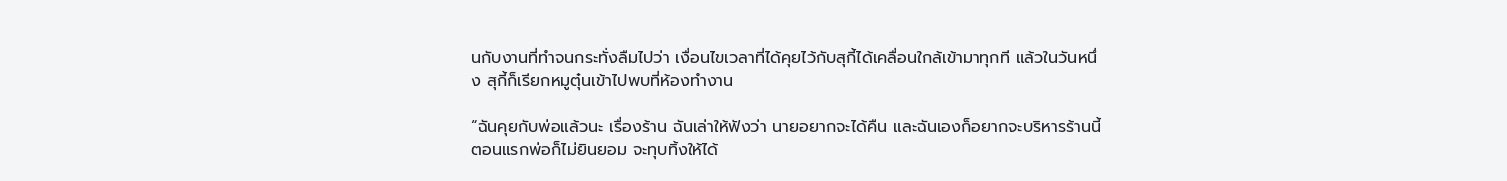นกับงานที่ทำจนกระทั่งลืมไปว่า เงื่อนไขเวลาที่ได้คุยไว้กับสุกี้ได้เคลื่อนใกล้เข้ามาทุกที แล้วในวันหนึ่ง สุกี้ก็เรียกหมูตุ๋นเข้าไปพบที่ห้องทำงาน

“ฉันคุยกับพ่อแล้วนะ เรื่องร้าน ฉันเล่าให้ฟังว่า นายอยากจะได้คืน และฉันเองก็อยากจะบริหารร้านนี้ ตอนแรกพ่อก็ไม่ยินยอม จะทุบทิ้งให้ได้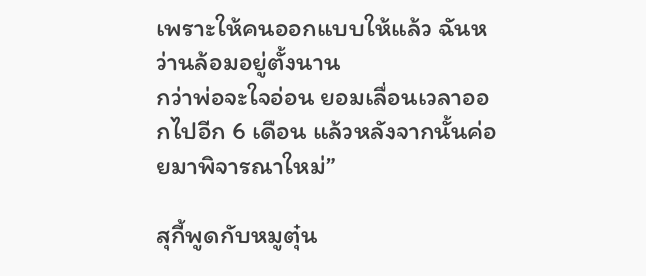เพราะให้คนออกแบบให้แล้ว ฉันหว่านล้อมอยู่ตั้งนาน
กว่าพ่อจะใจอ่อน ยอมเลื่อนเวลาออกไปอีก 6 เดือน แล้วหลังจากนั้นค่อยมาพิจารณาใหม่”

สุกี้พูดกับหมูตุ๋น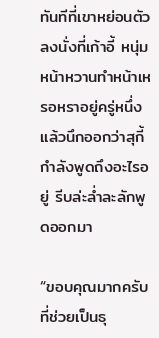ทันทีที่เขาหย่อนตัวลงนั่งที่เก้าอี้ หนุ่มหน้าหวานทำหน้าเหรอหราอยู่ครู่หนึ่ง แล้วนึกออกว่าสุกี้กำลังพูดถึงอะไรอยู่ รีบล่ะล่ำละลักพูดออกมา

“ขอบคุณมากครับ ที่ช่วยเป็นธุ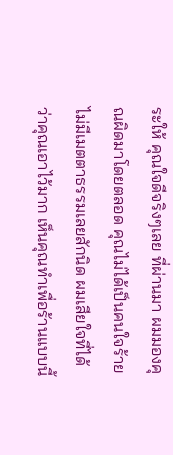ระให้ คุณใจดีจริงๆเลย ที่ผ่านมา ผมมองคุณผิดมาโดยตลอด คุณไม่ได้เป็นคนใจร้าย ไม่มีเมตตาธรรมเลยสักนิด ผมเสียใจที่ได้ว่าคุณเอาไว้มาก เห็นคุณทำเพื่อร้านแบบนี้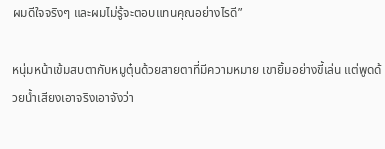ผมดีใจจริงๆ และผมไม่รู้จะตอบแทนคุณอย่างไรดี”

หนุ่มหน้าเข้มสบตากับหมูตุ๋นด้วยสายตาที่มีความหมาย เขายิ้มอย่างขี้เล่น แต่พูดด้วยน้ำเสียงเอาจริงเอาจังว่า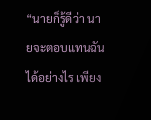“นายก็รู้ดีว่า นายจะตอบแทนฉันได้อย่างไร เพียง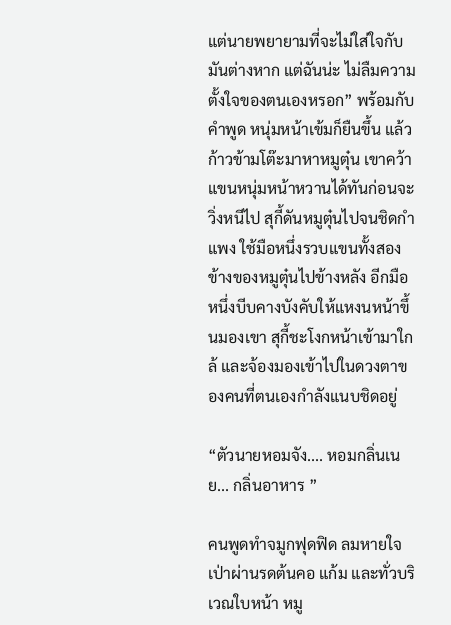แต่นายพยายามที่จะไม่ใส่ใจกับมันต่างหาก แต่ฉันน่ะ ไม่ลืมความตั้งใจของตนเองหรอก” พร้อมกับคำพูด หนุ่มหน้าเข้มก็ยืนขึ้น แล้วก้าวข้ามโต๊ะมาหาหมูตุ๋น เขาคว้าแขนหนุ่มหน้าหวานได้ทันก่อนจะวิ่งหนีไป สุกี้ดันหมูตุ๋นไปจนชิดกำแพง ใช้มือหนึ่งรวบแขนทั้งสองข้างของหมูตุ๋นไปข้างหลัง อีกมือหนึ่งบีบคางบังคับให้แหงนหน้าขึ้นมองเขา สุกี้ชะโงกหน้าเข้ามาใกล้ และจ้องมองเข้าไปในดวงตาของคนที่ตนเองกำลังแนบชิดอยู่

“ตัวนายหอมจัง.... หอมกลิ่นเนย... กลิ่นอาหาร ”

คนพูดทำจมูกฟุดฟิด ลมหายใจเป่าผ่านรดต้นคอ แก้ม และทั่วบริเวณใบหน้า หมู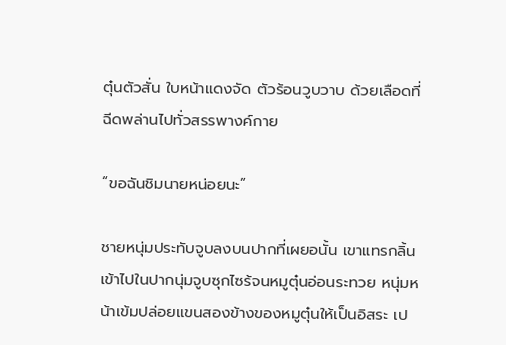ตุ๋นตัวสั่น ใบหน้าแดงจัด ตัวร้อนวูบวาบ ด้วยเลือดที่ฉีดพล่านไปทั่วสรรพางค์กาย

“ขอฉันชิมนายหน่อยนะ”

ชายหนุ่มประทับจูบลงบนปากที่เผยอนั้น เขาแทรกลิ้นเข้าไปในปากนุ่มจูบซุกไซร้จนหมูตุ๋นอ่อนระทวย หนุ่มหน้าเข้มปล่อยแขนสองข้างของหมูตุ๋นให้เป็นอิสระ เป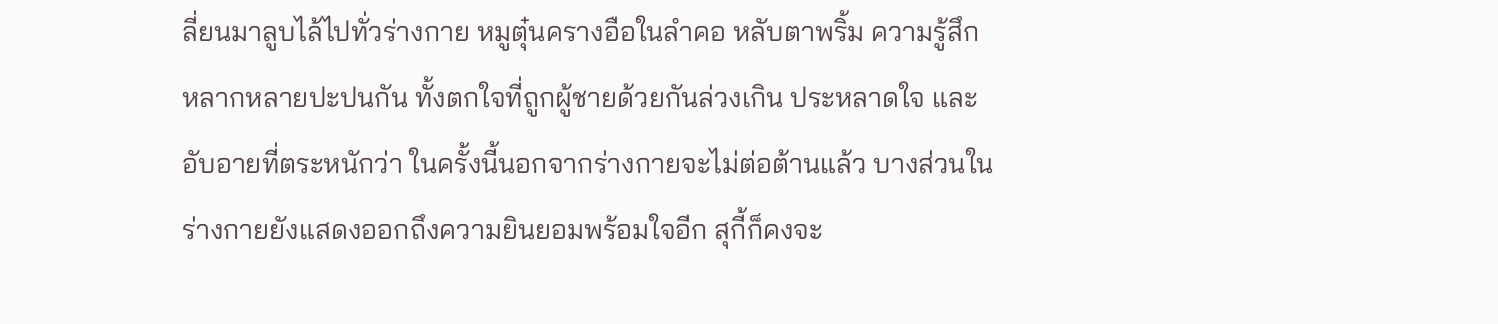ลี่ยนมาลูบไล้ไปทั่วร่างกาย หมูตุ๋นครางอือในลำคอ หลับตาพริ้ม ความรู้สึกหลากหลายปะปนกัน ทั้งตกใจที่ถูกผู้ชายด้วยกันล่วงเกิน ประหลาดใจ และอับอายที่ตระหนักว่า ในครั้งนี้นอกจากร่างกายจะไม่ต่อต้านแล้ว บางส่วนในร่างกายยังแสดงออกถึงความยินยอมพร้อมใจอีก สุกี้ก็คงจะ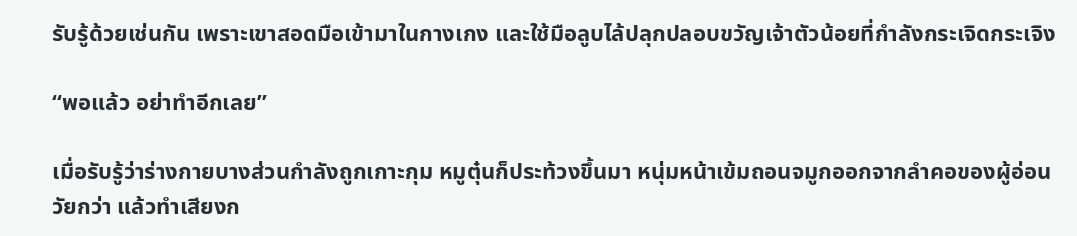รับรู้ด้วยเช่นกัน เพราะเขาสอดมือเข้ามาในกางเกง และใช้มือลูบไล้ปลุกปลอบขวัญเจ้าตัวน้อยที่กำลังกระเจิดกระเจิง

“พอแล้ว อย่าทำอีกเลย”

เมื่อรับรู้ว่าร่างกายบางส่วนกำลังถูกเกาะกุม หมูตุ๋นก็ประท้วงขึ้นมา หนุ่มหน้าเข้มถอนจมูกออกจากลำคอของผู้อ่อนวัยกว่า แล้วทำเสียงก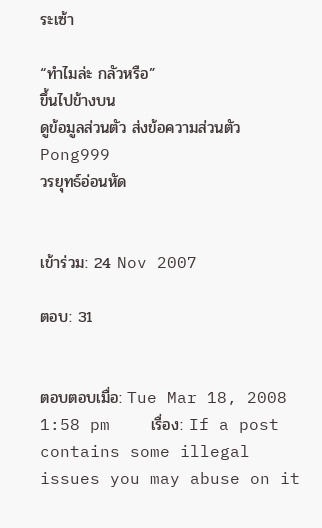ระเซ้า

“ทำไมล่ะ กลัวหรือ”
ขึ้นไปข้างบน
ดูข้อมูลส่วนตัว ส่งข้อความส่วนตัว
Pong999
วรยุทธ์อ่อนหัด


เข้าร่วม: 24 Nov 2007

ตอบ: 31


ตอบตอบเมื่อ: Tue Mar 18, 2008 1:58 pm    เรื่อง: If a post contains some illegal issues you may abuse on it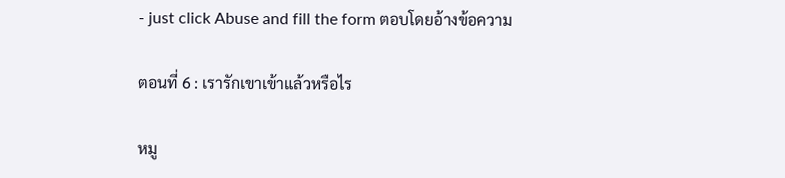- just click Abuse and fill the form ตอบโดยอ้างข้อความ

ตอนที่ 6 : เรารักเขาเข้าแล้วหรือไร

หมู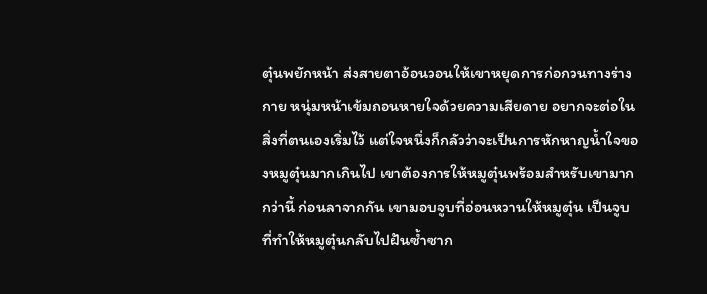ตุ๋นพยักหน้า ส่งสายตาอ้อนวอนให้เขาหยุดการก่อกวนทางร่างกาย หนุ่มหน้าเข้มถอนหายใจด้วยความเสียดาย อยากจะต่อในสิ่งที่ตนเองเริ่มไว้ แต่ใจหนึ่งก็กลัวว่าจะเป็นการหักหาญน้ำใจของหมูตุ๋นมากเกินไป เขาต้องการให้หมูตุ๋นพร้อมสำหรับเขามากกว่านี้ ก่อนลาจากกัน เขามอบจูบที่อ่อนหวานให้หมูตุ๋น เป็นจูบที่ทำให้หมูตุ๋นกลับไปฝันซ้ำซาก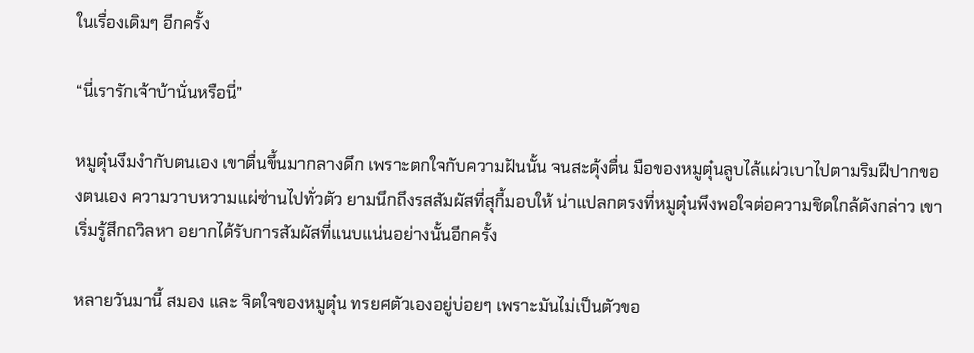ในเรื่องเดิมๆ อีกครั้ง

“นี่เรารักเจ้าบ้านั่นหรือนี่”

หมูตุ๋นงึมงำกับตนเอง เขาตื่นขึ้นมากลางดึก เพราะตกใจกับความฝันนั้น จนสะดุ้งตื่น มือของหมูตุ๋นลูบไล้แผ่วเบาไปตามริมฝีปากของตนเอง ความวาบหวามแผ่ซ่านไปทั่วตัว ยามนึกถึงรสสัมผัสที่สุกี้มอบให้ น่าแปลกตรงที่หมูตุ๋นพึงพอใจต่อความชิดใกล้ดังกล่าว เขาเริ่มรู้สึกถวิลหา อยากได้รับการสัมผัสที่แนบแน่นอย่างนั้นอีกครั้ง

หลายวันมานี้ สมอง และ จิตใจของหมูตุ๋น ทรยศตัวเองอยู่บ่อยๆ เพราะมันไม่เป็นตัวขอ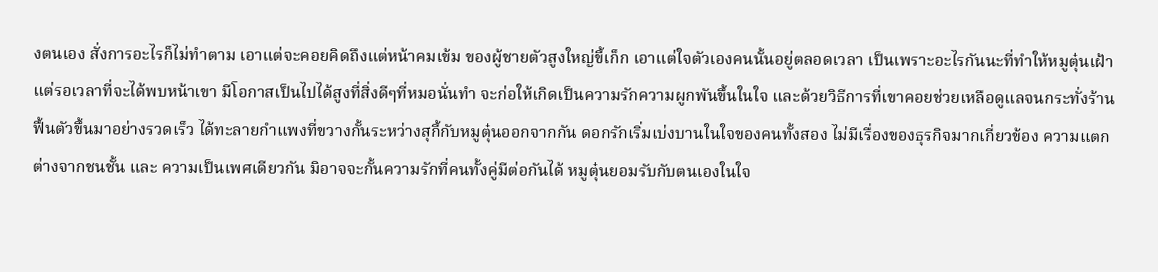งตนเอง สั่งการอะไรก็ไม่ทำตาม เอาแต่จะคอยคิดถึงแต่หน้าคมเข้ม ของผู้ชายตัวสูงใหญ่ขี้เก็ก เอาแต่ใจตัวเองคนนั้นอยู่ตลอดเวลา เป็นเพราะอะไรกันนะที่ทำให้หมูตุ๋นเฝ้าแต่รอเวลาที่จะได้พบหน้าเขา มีโอกาสเป็นไปได้สูงที่สิ่งดีๆที่หมอนั่นทำ จะก่อให้เกิดเป็นความรักความผูกพันขึ้นในใจ และด้วยวิธีการที่เขาคอยช่วยเหลือดูแลจนกระทั่งร้านฟื้นตัวขึ้นมาอย่างรวดเร็ว ได้ทะลายกำแพงที่ขวางกั้นระหว่างสุกี้กับหมูตุ๋นออกจากกัน ดอกรักเริ่มเบ่งบานในใจของคนทั้งสอง ไม่มีเรื่องของธุรกิจมากเกี่ยวข้อง ความแตกต่างจากชนชั้น และ ความเป็นเพศเดียวกัน มิอาจจะกั้นความรักที่คนทั้งคู่มีต่อกันได้ หมูตุ๋นยอมรับกับตนเองในใจ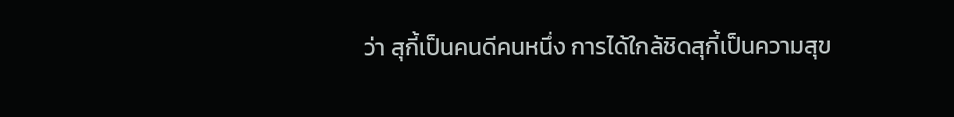ว่า สุกี้เป็นคนดีคนหนึ่ง การได้ใกล้ชิดสุกี้เป็นความสุข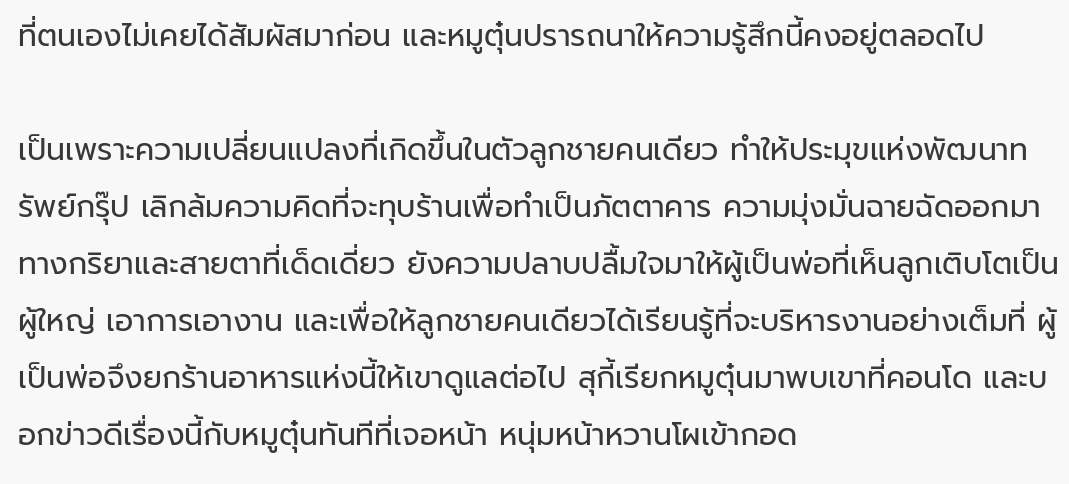ที่ตนเองไม่เคยได้สัมผัสมาก่อน และหมูตุ๋นปรารถนาให้ความรู้สึกนี้คงอยู่ตลอดไป

เป็นเพราะความเปลี่ยนแปลงที่เกิดขึ้นในตัวลูกชายคนเดียว ทำให้ประมุขแห่งพัฒนาทรัพย์กรุ๊ป เลิกล้มความคิดที่จะทุบร้านเพื่อทำเป็นภัตตาคาร ความมุ่งมั่นฉายฉัดออกมาทางกริยาและสายตาที่เด็ดเดี่ยว ยังความปลาบปลื้มใจมาให้ผู้เป็นพ่อที่เห็นลูกเติบโตเป็นผู้ใหญ่ เอาการเอางาน และเพื่อให้ลูกชายคนเดียวได้เรียนรู้ที่จะบริหารงานอย่างเต็มที่ ผู้เป็นพ่อจึงยกร้านอาหารแห่งนี้ให้เขาดูแลต่อไป สุกี้เรียกหมูตุ๋นมาพบเขาที่คอนโด และบอกข่าวดีเรื่องนี้กับหมูตุ๋นทันทีที่เจอหน้า หนุ่มหน้าหวานโผเข้ากอด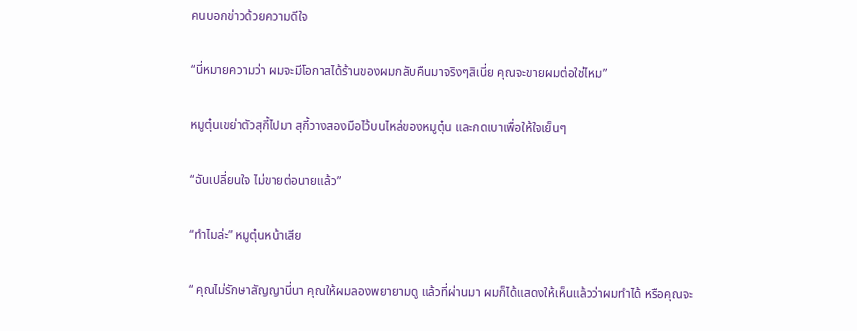คนบอกข่าวด้วยความดีใจ

“นี่หมายความว่า ผมจะมีโอกาสได้ร้านของผมกลับคืนมาจริงๆสิเนี่ย คุณจะขายผมต่อใช่ไหม”

หมูตุ๋นเขย่าตัวสุกี้ไปมา สุกี้วางสองมือไว้บนไหล่ของหมูตุ๋น และกดเบาเพื่อให้ใจเย็นๆ

“ฉันเปลี่ยนใจ ไม่ขายต่อนายแล้ว”

“ทำไมล่ะ” หมูตุ๋นหน้าเสีย

“ คุณไม่รักษาสัญญานี่นา คุณให้ผมลองพยายามดู แล้วที่ผ่านมา ผมก็ได้แสดงให้เห็นแล้วว่าผมทำได้ หรือคุณจะ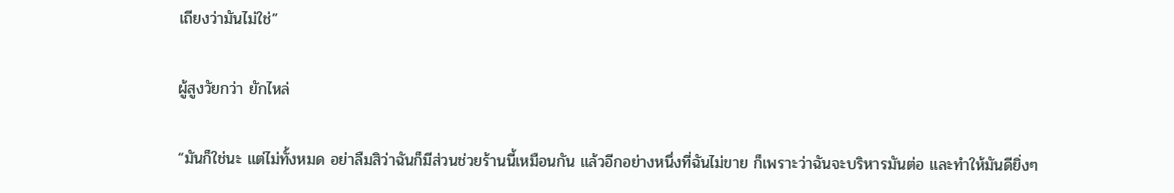เถียงว่ามันไม่ใช่”

ผู้สูงวัยกว่า ยักไหล่

“มันก็ใช่นะ แต่ไม่ทั้งหมด อย่าลืมสิว่าฉันก็มีส่วนช่วยร้านนี้เหมือนกัน แล้วอีกอย่างหนึ่งที่ฉันไม่ขาย ก็เพราะว่าฉันจะบริหารมันต่อ และทำให้มันดียิ่งๆ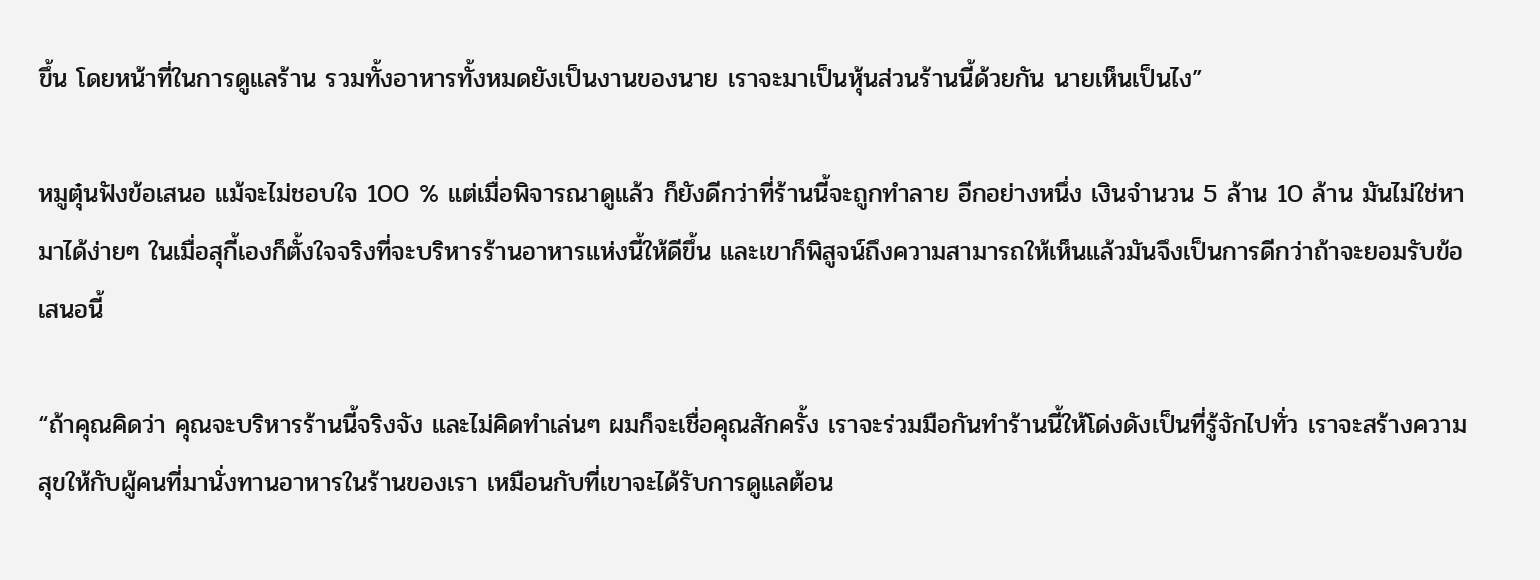ขึ้น โดยหน้าที่ในการดูแลร้าน รวมทั้งอาหารทั้งหมดยังเป็นงานของนาย เราจะมาเป็นหุ้นส่วนร้านนี้ด้วยกัน นายเห็นเป็นไง”

หมูตุ๋นฟังข้อเสนอ แม้จะไม่ชอบใจ 100 % แต่เมื่อพิจารณาดูแล้ว ก็ยังดีกว่าที่ร้านนี้จะถูกทำลาย อีกอย่างหนึ่ง เงินจำนวน 5 ล้าน 10 ล้าน มันไม่ใช่หามาได้ง่ายๆ ในเมื่อสุกี้เองก็ตั้งใจจริงที่จะบริหารร้านอาหารแห่งนี้ให้ดีขึ้น และเขาก็พิสูจน์ถึงความสามารถให้เห็นแล้วมันจึงเป็นการดีกว่าถ้าจะยอมรับข้อเสนอนี้

“ถ้าคุณคิดว่า คุณจะบริหารร้านนี้จริงจัง และไม่คิดทำเล่นๆ ผมก็จะเชื่อคุณสักครั้ง เราจะร่วมมือกันทำร้านนี้ให้โด่งดังเป็นที่รู้จักไปทั่ว เราจะสร้างความสุขให้กับผู้คนที่มานั่งทานอาหารในร้านของเรา เหมือนกับที่เขาจะได้รับการดูแลต้อน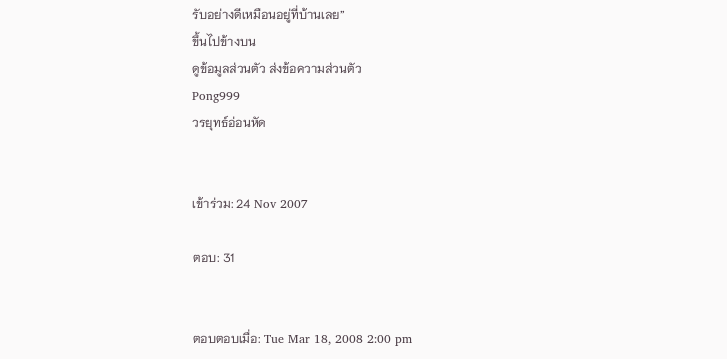รับอย่างดีเหมือนอยู่ที่บ้านเลย”
ขึ้นไปข้างบน
ดูข้อมูลส่วนตัว ส่งข้อความส่วนตัว
Pong999
วรยุทธ์อ่อนหัด


เข้าร่วม: 24 Nov 2007

ตอบ: 31


ตอบตอบเมื่อ: Tue Mar 18, 2008 2:00 pm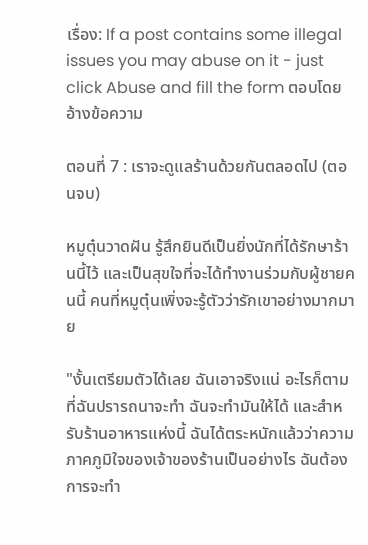เรื่อง: If a post contains some illegal issues you may abuse on it - just click Abuse and fill the form ตอบโดยอ้างข้อความ

ตอนที่ 7 : เราจะดูแลร้านด้วยกันตลอดไป (ตอนจบ)

หมูตุ๋นวาดฝัน รู้สึกยินดีเป็นยิ่งนักที่ได้รักษาร้านนี้ไว้ และเป็นสุขใจที่จะได้ทำงานร่วมกับผู้ชายคนนี้ คนที่หมูตุ๋นเพิ่งจะรู้ตัวว่ารักเขาอย่างมากมาย

"งั้นเตรียมตัวได้เลย ฉันเอาจริงแน่ อะไรก็ตามที่ฉันปรารถนาจะทำ ฉันจะทำมันให้ได้ และสำหรับร้านอาหารแห่งนี้ ฉันได้ตระหนักแล้วว่าความภาคภูมิใจของเจ้าของร้านเป็นอย่างไร ฉันต้องการจะทำ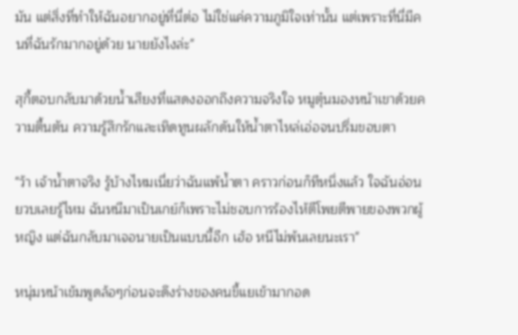มัน แต่สิ่งที่ทำให้ฉันอยากอยู่ที่นี่ต่อ ไม่ใช่แค่ความภูมิใจเท่านั้น แต่เพราะที่นี่มีคนที่ฉันรักมากอยู่ด้วย นายยังไงล่ะ"

สุกี้ตอบกลับมาด้วยน้ำเสียงที่แสดงออกถึงความจริงใจ หมูตุ๋นมองหน้าเขาด้วยความตื้นตัน ความรู้สึกรักและเทิดทูนผลักดันให้น้ำตาไหล่เอ่อจนปริ่มขอบตา

"ว้า เจ้าน้ำตาจริง รู้บ้างไหมเนี่ยว่าฉันแพ้น้ำตา คราวก่อนก็ทีหนึ่งแล้ว ใจฉันอ่อนยวบเลยรู้ไหม ฉันหนีมาเป็นเกย์ก็เพราะไม่ชอบการร้องไห้ตีโพยตีพายของพวกผู้หญิง แต่ฉันกลับมาเจอนายเป็นแบบนี้อีก เฮ้อ หนีไม่พ้นเลยนะเรา"

หนุ่มหน้าเข้มพูดล้อๆก่อนจะดึงร่างของคนขี้แยเข้ามากอด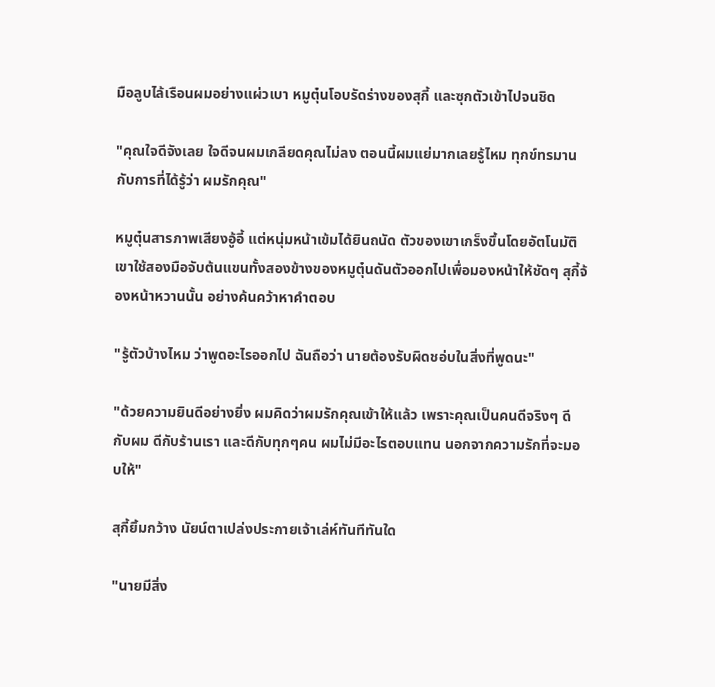มือลูบไล้เรือนผมอย่างแผ่วเบา หมูตุ๋นโอบรัดร่างของสุกี้ และซุกตัวเข้าไปจนชิด

"คุณใจดีจังเลย ใจดีจนผมเกลียดคุณไม่ลง ตอนนี้ผมแย่มากเลยรู้ไหม ทุกข์ทรมานกับการที่ได้รู้ว่า ผมรักคุณ"

หมูตุ๋นสารภาพเสียงอู้อี้ แต่หนุ่มหน้าเข้มได้ยินถนัด ตัวของเขาเกร็งขึ้นโดยอัตโนมัติ เขาใช้สองมือจับต้นแขนทั้งสองข้างของหมูตุ๋นดันตัวออกไปเพื่อมองหน้าให้ชัดๆ สุกี้จ้องหน้าหวานนั้น อย่างค้นคว้าหาคำตอบ

"รู้ตัวบ้างไหม ว่าพูดอะไรออกไป ฉันถือว่า นายต้องรับผิดชอ่บในสิ่งที่พูดนะ"

"ด้วยความยินดีอย่างยิ่ง ผมคิดว่าผมรักคุณเข้าให้แล้ว เพราะคุณเป็นคนดีจริงๆ ดีกับผม ดีกับร้านเรา และดีกับทุกๆคน ผมไม่มีอะไรตอบแทน นอกจากความรักที่จะมอบให้"

สุกี้ยิ้มกว้าง นัยน์ตาเปล่งประกายเจ้าเล่ห์ทันทีทันใด

"นายมีสิ่ง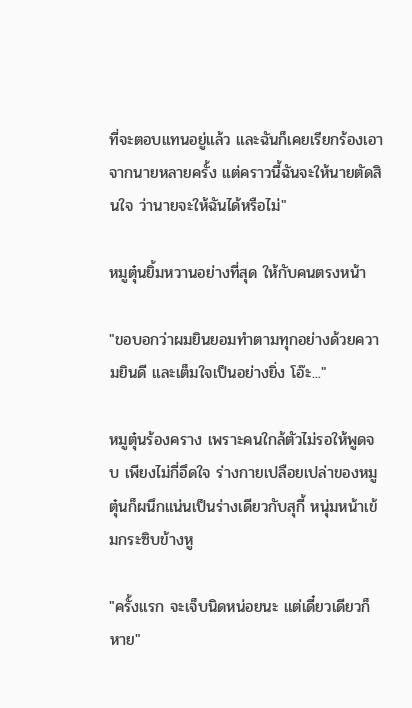ที่จะตอบแทนอยู่แล้ว และฉันก็เคยเรียกร้องเอาจากนายหลายครั้ง แต่คราวนี้ฉันจะให้นายตัดสินใจ ว่านายจะให้ฉันได้หรือไม่"

หมูตุ๋นยิ้มหวานอย่างที่สุด ให้กับคนตรงหน้า

"ขอบอกว่าผมยินยอมทำตามทุกอย่างด้วยความยินดี และเต็มใจเป็นอย่างยิ่ง โอ๊ะ..."

หมูตุ๋นร้องคราง เพราะคนใกล้ตัวไม่รอให้พูดจบ เพียงไม่กี่อึดใจ ร่างกายเปลือยเปล่าของหมูตุ๋นก็ผนึกแน่นเป็นร่างเดียวกับสุกี้ หนุ่มหน้าเข้มกระซิบข้างหู

"ครั้งแรก จะเจ็บนิดหน่อยนะ แต่เดี๋ยวเดียวก็หาย"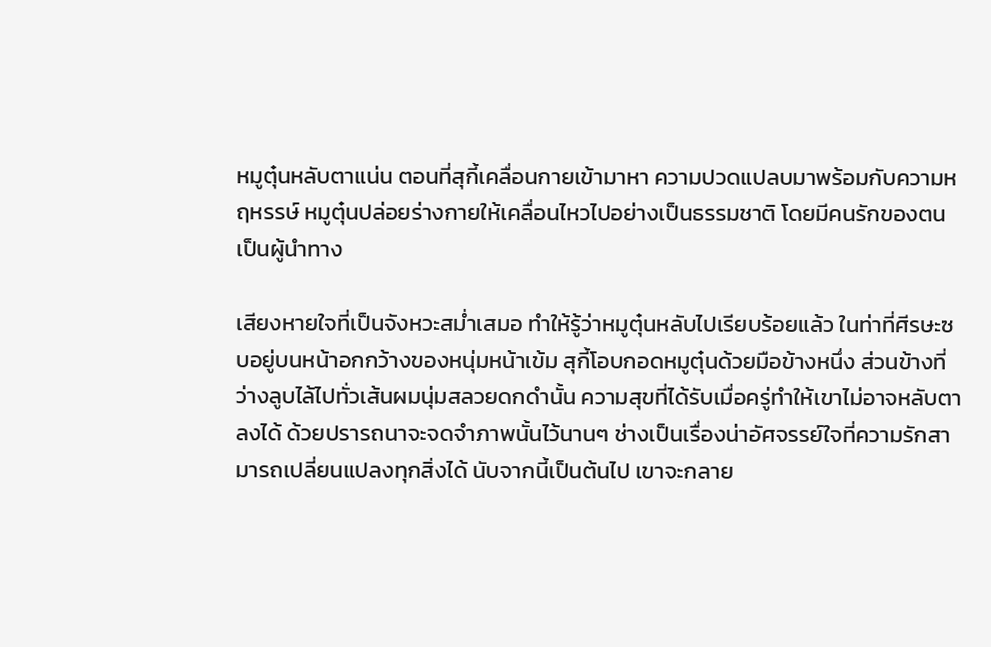หมูตุ๋นหลับตาแน่น ตอนที่สุกี้เคลื่อนกายเข้ามาหา ความปวดแปลบมาพร้อมกับความหฤหรรษ์ หมูตุ๋นปล่อยร่างกายให้เคลื่อนไหวไปอย่างเป็นธรรมชาติ โดยมีคนรักของตนเป็นผู้นำทาง

เสียงหายใจที่เป็นจังหวะสม่ำเสมอ ทำให้รู้ว่าหมูตุ๋นหลับไปเรียบร้อยแล้ว ในท่าที่ศีรษะซบอยู่บนหน้าอกกว้างของหนุ่มหน้าเข้ม สุกี้โอบกอดหมูตุ๋นด้วยมือข้างหนึ่ง ส่วนข้างที่ว่างลูบไล้ไปทั่วเส้นผมนุ่มสลวยดกดำนั้น ความสุขที่ได้รับเมื่อครู่ทำให้เขาไม่อาจหลับตาลงได้ ด้วยปรารถนาจะจดจำภาพนั้นไว้นานๆ ช่างเป็นเรื่องน่าอัศจรรย์ใจที่ความรักสามารถเปลี่ยนแปลงทุกสิ่งได้ นับจากนี้เป็นต้นไป เขาจะกลาย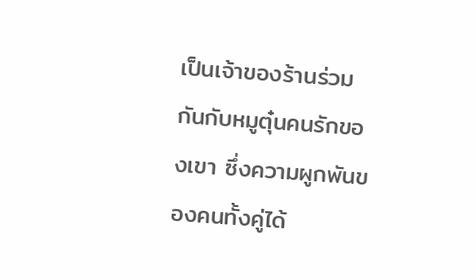เป็นเจ้าของร้านร่วมกันกับหมูตุ๋นคนรักของเขา ซึ่งความผูกพันของคนทั้งคู่ได้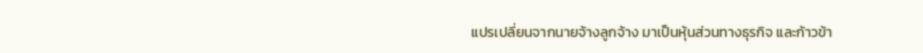แปรเปลี่ยนจากนายจ้างลูกจ้าง มาเป็นหุ้นส่วนทางธุรกิจ และก้าวข้า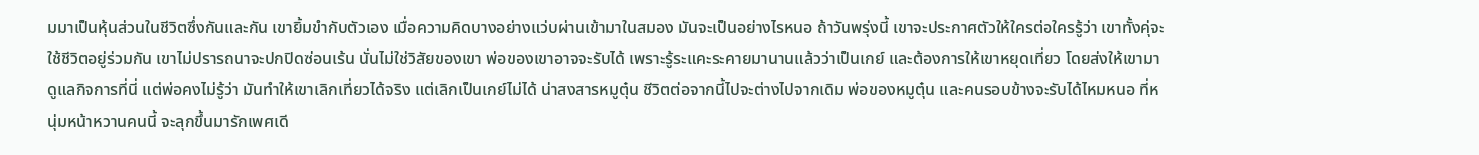มมาเป็นหุ้นส่วนในชีวิตซึ่งกันและกัน เขายิ้มขำกับตัวเอง เมื่อความคิดบางอย่างแว่บผ่านเข้ามาในสมอง มันจะเป็นอย่างไรหนอ ถ้าวันพรุ่งนี้ เขาจะประกาศตัวให้ใครต่อใครรู้ว่า เขาทั้งคุ่จะใช้ชีวิตอยู่ร่วมกัน เขาไม่ปรารถนาจะปกปิดซ่อนเร้น นั่นไม่ใช่วิสัยของเขา พ่อของเขาอาจจะรับได้ เพราะรู้ระแคะระคายมานานแล้วว่าเป็นเกย์ และต้องการให้เขาหยุดเที่ยว โดยส่งให้เขามาดูแลกิจการที่นี่ แต่พ่อคงไม่รู้ว่า มันทำให้เขาเลิกเที่ยวได้จริง แต่เลิกเป็นเกย์ไม่ได้ น่าสงสารหมูตุ๋น ชีวิตต่อจากนี้ไปจะต่างไปจากเดิม พ่อของหมูตุ๋น และคนรอบข้างจะรับได้ไหมหนอ ที่หนุ่มหน้าหวานคนนี้ จะลุกขึ้นมารักเพศเดี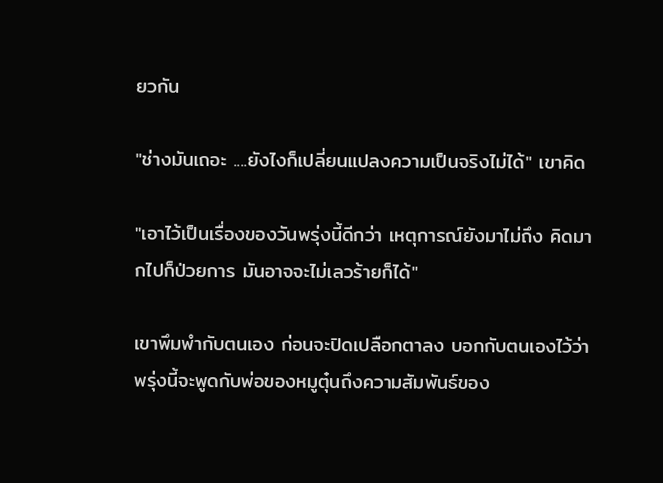ยวกัน

"ช่างมันเถอะ ....ยังไงก็เปลี่ยนแปลงความเป็นจริงไม่ได้" เขาคิด

"เอาไว้เป็นเรื่องของวันพรุ่งนี้ดีกว่า เหตุการณ์ยังมาไม่ถึง คิดมากไปก็ป่วยการ มันอาจจะไม่เลวร้ายก็ได้"

เขาพึมพำกับตนเอง ก่อนจะปิดเปลือกตาลง บอกกับตนเองไว้ว่า พรุ่งนี้จะพูดกับพ่อของหมูตุ๋นถึงความสัมพันธ์ของ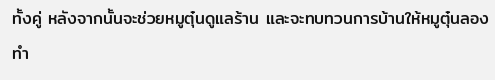ทั้งคู่ หลังจากนั้นจะช่วยหมูตุ๋นดูแลร้าน และจะทบทวนการบ้านให้หมูตุ๋นลองทำ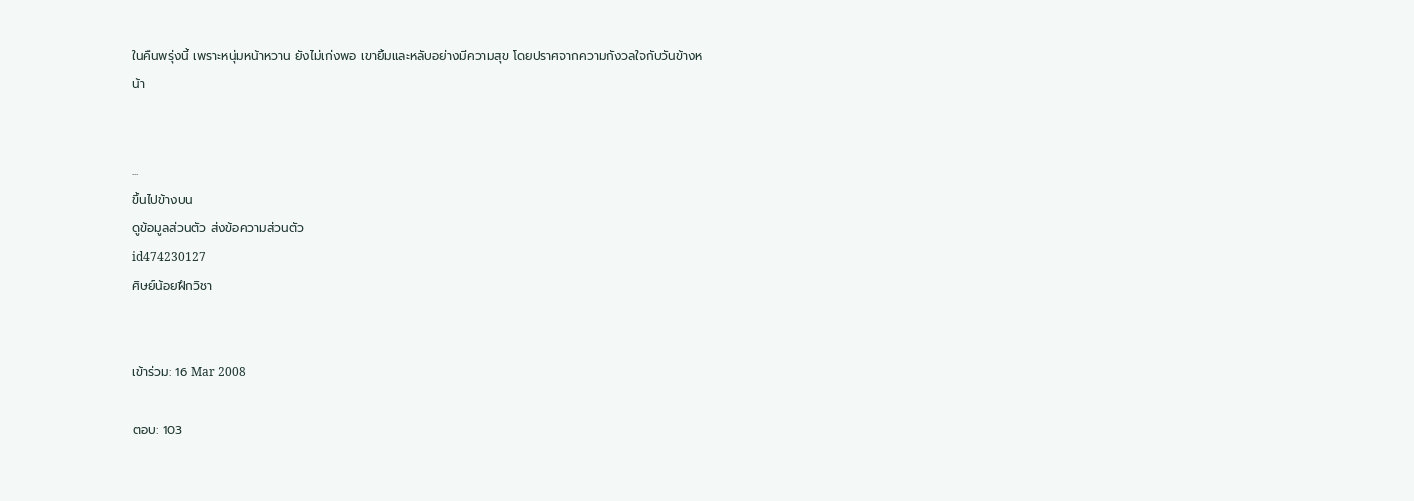ในคืนพรุ่งนี้ เพราะหนุ่มหน้าหวาน ยังไม่เก่งพอ เขายิ้มและหลับอย่างมีความสุข โดยปราศจากความกังวลใจกับวันข้างหน้า


...
ขึ้นไปข้างบน
ดูข้อมูลส่วนตัว ส่งข้อความส่วนตัว
id474230127
ศิษย์น้อยฝึกวิชา


เข้าร่วม: 16 Mar 2008

ตอบ: 103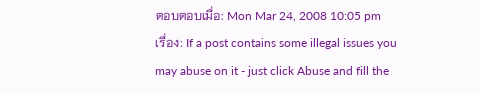ตอบตอบเมื่อ: Mon Mar 24, 2008 10:05 pm    เรื่อง: If a post contains some illegal issues you may abuse on it - just click Abuse and fill the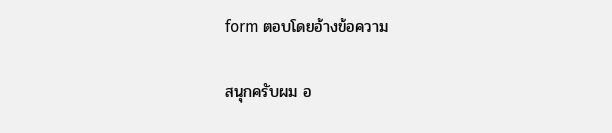form ตอบโดยอ้างข้อความ

สนุกครับผม อ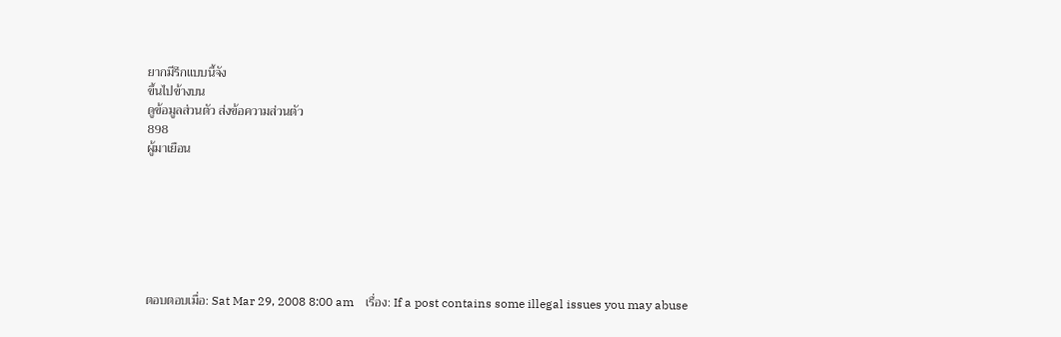ยากมีรีกแบบนี้จัง
ขึ้นไปข้างบน
ดูข้อมูลส่วนตัว ส่งข้อความส่วนตัว
898
ผู้มาเยือน







ตอบตอบเมื่อ: Sat Mar 29, 2008 8:00 am    เรื่อง: If a post contains some illegal issues you may abuse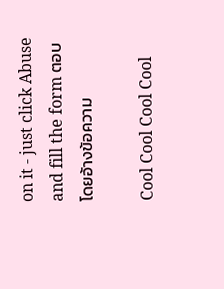on it - just click Abuse and fill the form ตอบโดยอ้างข้อความ

Cool Cool Cool Cool